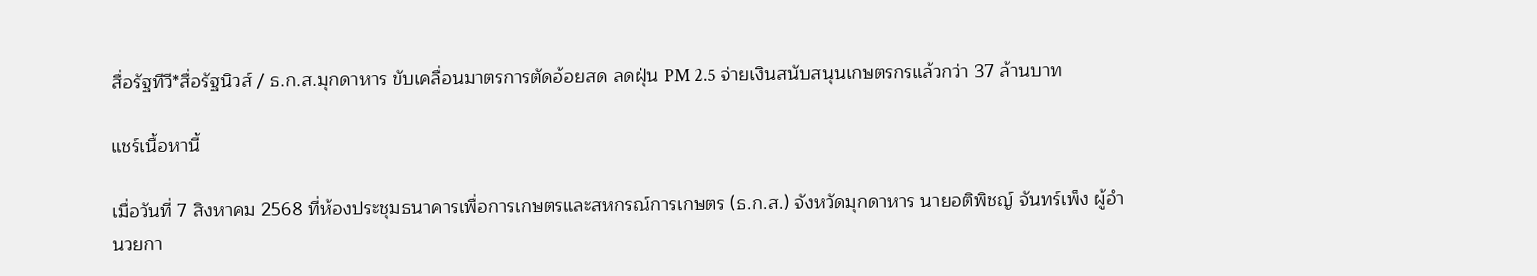สื่อรัฐทีวี*สื่อรัฐนิวส์ / ธ.ก.ส.มุกดาหาร ขับเคลื่อนมาตรการตัดอ้อยสด ลดฝุ่น PM 2.5 จ่ายเงินสนับสนุนเกษตรกรแล้วกว่า 37 ล้านบาท

แชร์เนื้อหานี้

เมื่อวันที่ 7 สิงหาคม 2568 ที่ห้องประชุมธนาคารเพื่อการเกษตรและสหกรณ์การเกษตร (ธ.ก.ส.) จังหวัดมุกดาหาร นายอติพิชญ์ จันทร์เพ็ง ผู้อำนวยกา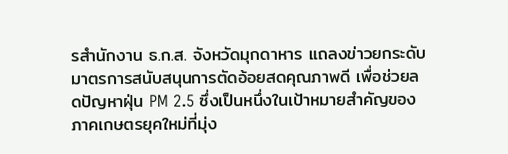รสำนักงาน ธ.ก.ส. จังหวัดมุกดาหาร แถลงข่าวยกระดับมาตรการสนับสนุนการตัดอ้อยสดคุณภาพดี เพื่อช่วยลดปัญหาฝุ่น PM 2.5 ซึ่งเป็นหนึ่งในเป้าหมายสำคัญของภาคเกษตรยุคใหม่ที่มุ่ง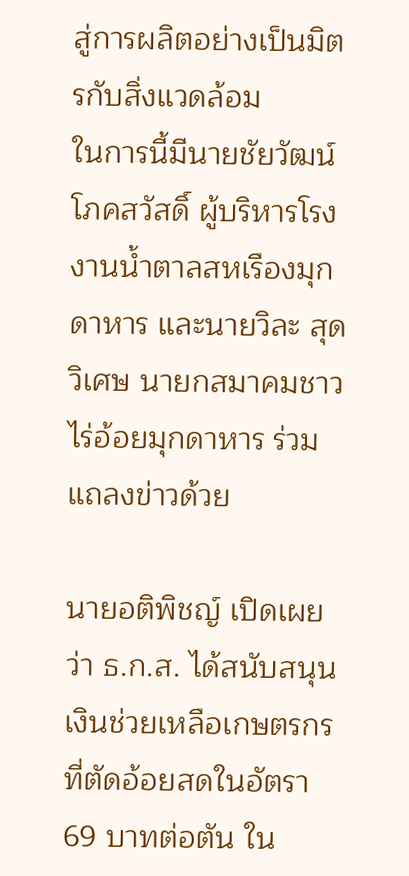สู่การผลิตอย่างเป็นมิตรกับสิ่งแวดล้อม
ในการนี้มีนายชัยวัฒน์ โภคสวัสดิ์ ผู้บริหารโรงงานน้ำตาลสหเรืองมุกดาหาร และนายวิละ สุดวิเศษ นายกสมาคมชาวไร่อ้อยมุกดาหาร ร่วมแถลงข่าวด้วย

นายอติพิชญ์ เปิดเผยว่า ธ.ก.ส. ได้สนับสนุนเงินช่วยเหลือเกษตรกรที่ตัดอ้อยสดในอัตรา 69 บาทต่อตัน ใน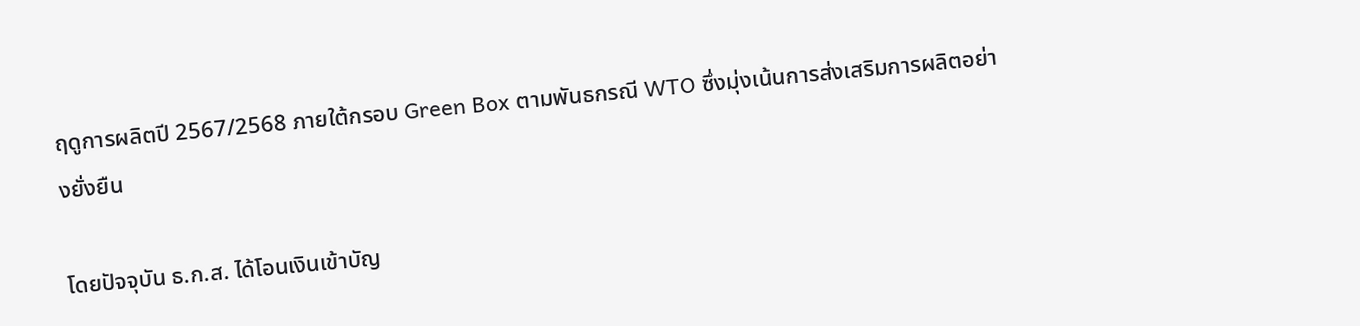ฤดูการผลิตปี 2567/2568 ภายใต้กรอบ Green Box ตามพันธกรณี WTO ซึ่งมุ่งเน้นการส่งเสริมการผลิตอย่างยั่งยืน

โดยปัจจุบัน ธ.ก.ส. ได้โอนเงินเข้าบัญ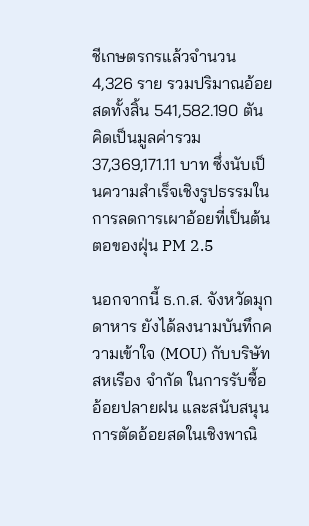ชีเกษตรกรแล้วจำนวน 4,326 ราย รวมปริมาณอ้อยสดทั้งสิ้น 541,582.190 ตัน คิดเป็นมูลค่ารวม 37,369,171.11 บาท ซึ่งนับเป็นความสำเร็จเชิงรูปธรรมในการลดการเผาอ้อยที่เป็นต้นตอของฝุ่น PM 2.5

นอกจากนี้ ธ.ก.ส. จังหวัดมุกดาหาร ยังได้ลงนามบันทึกความเข้าใจ (MOU) กับบริษัท สหเรือง จำกัด ในการรับซื้ออ้อยปลายฝน และสนับสนุนการตัดอ้อยสดในเชิงพาณิ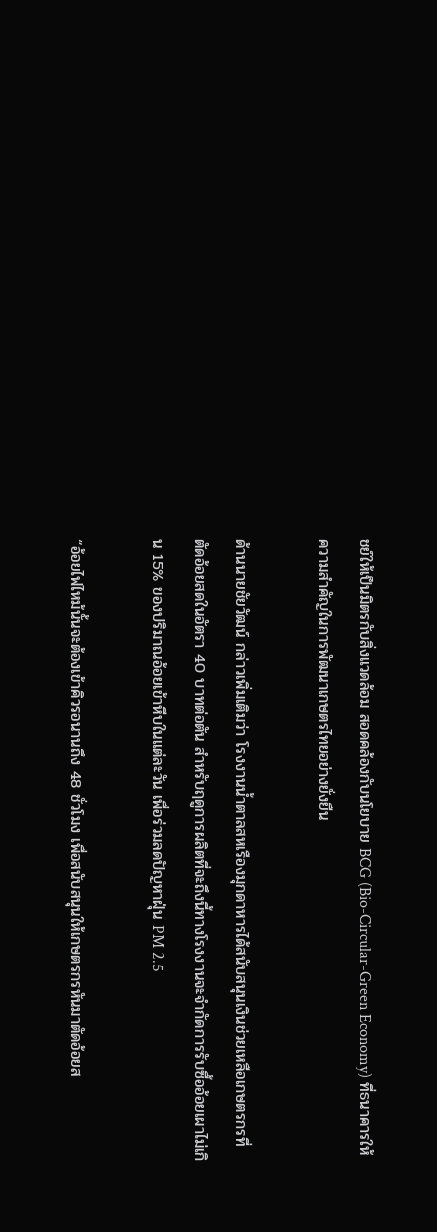ชย์ให้เป็นมิตรกับสิ่งแวดล้อม สอดคล้องกับนโยบาย BCG (Bio-Circular-Green Economy) ที่ธนาคารให้ความสำคัญในการพัฒนาเกษตรไทยอย่างยั่งยืน

ด้านนายชัยวัฒน์ กล่าวเพิ่มเติมว่า โรงงานน้ำตาลสหเรืองมุกดาหารได้สนับสนุนเงินช่วยเหลือเกษตรกรที่ตัดอ้อยสดในอัตรา 40 บาทต่อตัน สำหรับฤดูการผลิตที่จะถึงนี้ทางโรงงานจะจำกัดการรับซื้ออ้อยเผาไม่เกิน 15% ของปริมาณอ้อยเข้าหีบในแต่ละวัน เพื่อร่วมลดปัญหาฝุ่น PM 2.5

“อ้อยไฟไหม้นั้นจะต้องเข้าคิวรอนานถึง 48 ชั่วโมง เพื่อสนับสนุนให้เกษตรกรหันมาตัดอ้อยส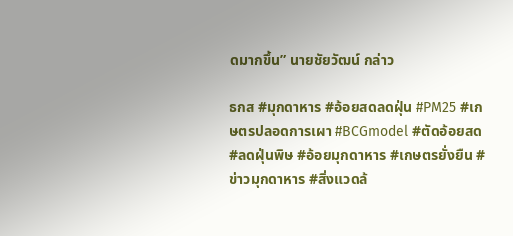ดมากขึ้น” นายชัยวัฒน์ กล่าว

ธกส #มุกดาหาร #อ้อยสดลดฝุ่น #PM25 #เกษตรปลอดการเผา #BCGmodel #ตัดอ้อยสด #ลดฝุ่นพิษ #อ้อยมุกดาหาร #เกษตรยั่งยืน #ข่าวมุกดาหาร #สิ่งแวดล้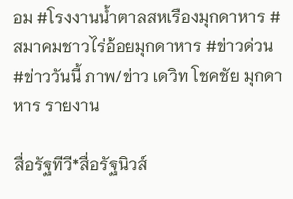อม #โรงงานน้ำตาลสหเรืองมุกดาหาร #สมาคมชาวไร่อ้อยมุกดาหาร #ข่าวด่วน #ข่าววันนี้ ภาพ/ข่าว เดวิท โชคชัย มุกดาหาร รายงาน

สื่อรัฐทีวี*สื่อรัฐนิวส์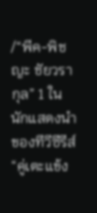/“พีค-พิชญะ ชัยวรากุล” 1 ในนักแสดงนำของทีวีซีรีส์ “คู่เตะแข้ง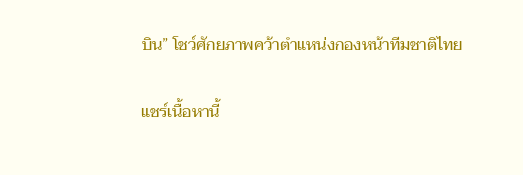บิน” โชว์ศักยภาพคว้าตำแหน่งกองหน้าทีมชาติไทย

แชร์เนื้อหานี้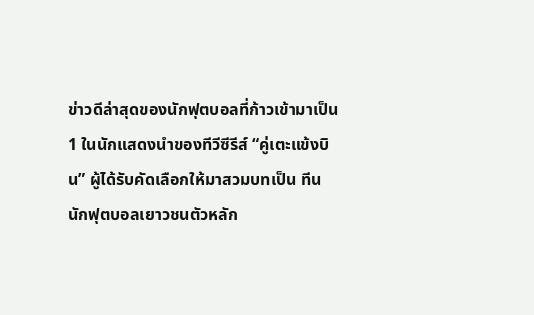ข่าวดีล่าสุดของนักฟุตบอลที่ก้าวเข้ามาเป็น 1 ในนักแสดงนำของทีวีซีรีส์ “คู่เตะแข้งบิน” ผู้ได้รับคัดเลือกให้มาสวมบทเป็น ทีน นักฟุตบอลเยาวชนตัวหลัก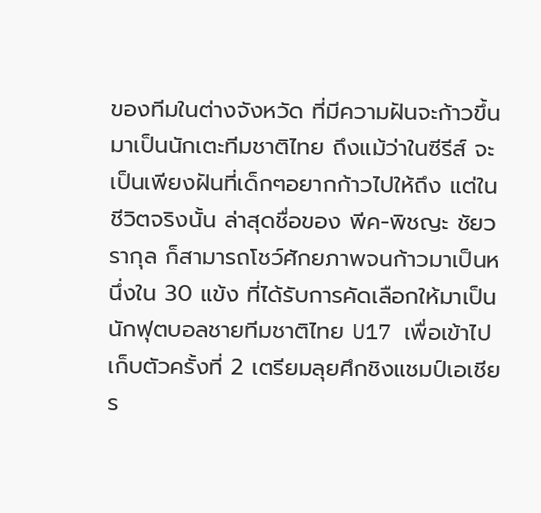ของทีมในต่างจังหวัด ที่มีความฝันจะก้าวขึ้นมาเป็นนักเตะทีมชาติไทย ถึงแม้ว่าในซีรีส์ จะเป็นเพียงฝันที่เด็กๆอยากก้าวไปให้ถึง แต่ในชีวิตจริงนั้น ล่าสุดชื่อของ พีค-พิชญะ ชัยวรากุล ก็สามารถโชว์ศักยภาพจนก้าวมาเป็นหนึ่งใน 30 แข้ง ที่ได้รับการคัดเลือกให้มาเป็นนักฟุตบอลชายทีมชาติไทย U17 เพื่อเข้าไปเก็บตัวครั้งที่ 2 เตรียมลุยศึกชิงแชมป์เอเชีย ร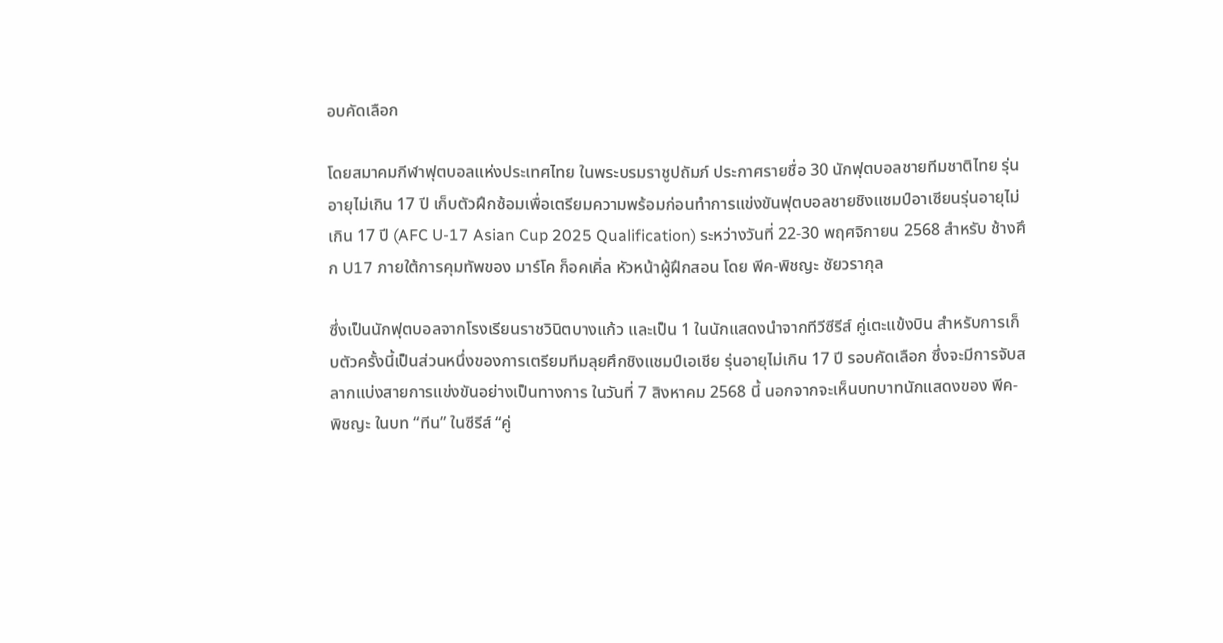อบคัดเลือก

โดยสมาคมกีฬาฟุตบอลแห่งประเทศไทย ในพระบรมราชูปถัมภ์ ประกาศรายชื่อ 30 นักฟุตบอลชายทีมชาติไทย รุ่นอายุไม่เกิน 17 ปี เก็บตัวฝึกซ้อมเพื่อเตรียมความพร้อมก่อนทำการแข่งขันฟุตบอลชายชิงแชมป์อาเซียนรุ่นอายุไม่เกิน 17 ปี (AFC U-17 Asian Cup 2025 Qualification) ระหว่างวันที่ 22-30 พฤศจิกายน 2568 สำหรับ ช้างศึก U17 ภายใต้การคุมทัพของ มาร์โค ก็อคเคิ่ล หัวหน้าผู้ฝึกสอน โดย พีค-พิชญะ ชัยวรากุล

ซึ่งเป็นนักฟุตบอลจากโรงเรียนราชวินิตบางแก้ว และเป็น 1 ในนักแสดงนำจากทีวีซีรีส์ คู่เตะแข้งบิน สำหรับการเก็บตัวครั้งนี้เป็นส่วนหนึ่งของการเตรียมทีมลุยศึกชิงแชมป์เอเชีย รุ่นอายุไม่เกิน 17 ปี รอบคัดเลือก ซึ่งจะมีการจับสลากแบ่งสายการแข่งขันอย่างเป็นทางการ ในวันที่ 7 สิงหาคม 2568 นี้ นอกจากจะเห็นบทบาทนักแสดงของ พีค-พิชญะ ในบท “ทีน” ในซีรีส์ “คู่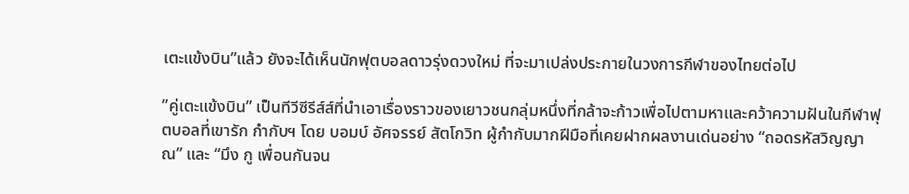เตะแข้งบิน”แล้ว ยังจะได้เห็นนักฟุตบอลดาวรุ่งดวงใหม่ ที่จะมาเปล่งประกายในวงการกีฬาของไทยต่อไป

”คู่เตะแข้งบิน” เป็นทีวีซีรีส์ส์ที่นำเอาเรื่องราวของเยาวชนกลุ่มหนึ่งที่กล้าจะก้าวเพื่อไปตามหาและคว้าความฝันในกีฬาฟุตบอลที่เขารัก กำกับฯ โดย บอมบ์ อัศจรรย์ สัตโกวิท ผู้กำกับมากฝีมือที่เคยฝากผลงานเด่นอย่าง “ถอดรหัสวิญญาณ” และ “มึง กู เพื่อนกันจน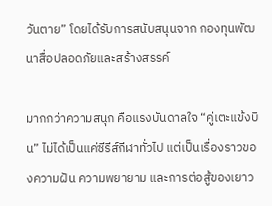วันตาย” โดยได้รับการสนับสนุนจาก กองทุนพัฒนาสื่อปลอดภัยและสร้างสรรค์

มากกว่าความสนุก คือแรงบันดาลใจ “คู่เตะแข้งบิน” ไม่ได้เป็นแค่ซีรีส์กีฬาทั่วไป แต่เป็นเรื่องราวของความฝัน ความพยายาม และการต่อสู้ของเยาว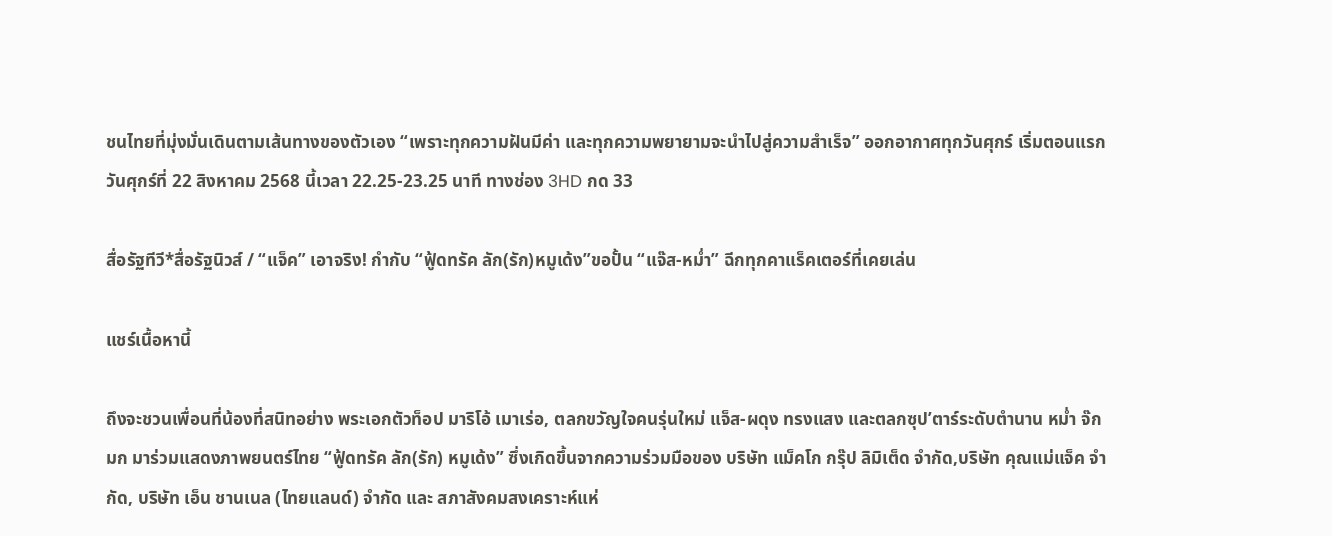ชนไทยที่มุ่งมั่นเดินตามเส้นทางของตัวเอง “เพราะทุกความฝันมีค่า และทุกความพยายามจะนำไปสู่ความสำเร็จ” ออกอากาศทุกวันศุกร์ เริ่มตอนแรกวันศุกร์ที่ 22 สิงหาคม 2568 นี้เวลา 22.25-23.25 นาที ทางช่อง 3HD กด 33

สื่อรัฐทีวี*สื่อรัฐนิวส์ / “แจ็ค” เอาจริง! กำกับ “ฟู้ดทรัค ลัก(รัก)หมูเด้ง”ขอปั้น “แจ๊ส-หม่ำ” ฉีกทุกคาแร็คเตอร์ที่เคยเล่น

แชร์เนื้อหานี้

ถึงจะชวนเพื่อนที่น้องที่สนิทอย่าง พระเอกตัวท็อป มาริโอ้ เมาเร่อ, ตลกขวัญใจคนรุ่นใหม่ แจ็ส-ผดุง ทรงแสง และตลกซุป’ตาร์ระดับตำนาน หม่ำ จ๊กมก มาร่วมแสดงภาพยนตร์ไทย “ฟู้ดทรัค ลัก(รัก) หมูเด้ง” ซึ่งเกิดขึ้นจากความร่วมมือของ บริษัท แม็คโก กรุ๊ป ลิมิเต็ด จำกัด,บริษัท คุณแม่แจ็ค จำกัด, บริษัท เอ็น ชานเนล (ไทยแลนด์) จำกัด และ สภาสังคมสงเคราะห์แห่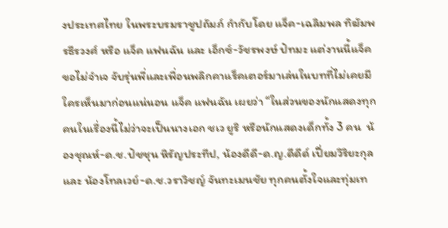งประเทศไทย ในพระบรมราชูปถัมภ์ กำกับโดย แจ็ค-เฉลิมพล ทิฆัมพรธีรวงศ์ หรือ แจ็ค แฟนฉัน และ เอ็กซ์-วัชรพงษ์ ปัทมะ แต่งานนี้แจ็คขอไม่จำเจ จับรุ่นพี่และเพื่อนพลิกคาแร็คเตอร์มาเล่นในบทที่ไม่เคยมีใครเห็นมาก่อนแน่นอน แจ็ค แฟนฉัน เผยว่า “ในส่วนของนักแสดงทุกคนในเรื่องนี้ไม่ว่าจะเป็นนางเอก ชเว ยูริ หรือนักแสดงเด็กทั้ง 3 คน  น้องชุณห์-ด.ช.ปัชชุน หิรัญประทีป, น้องดีดี-ด.ญ.ดีดีด์ เปี่ยมวิริยะกุล และ น้องโทลเวย์-ด.ช.วราวิชญ์ จันทะเมนชัย ทุกคนตั้งใจและทุ่มเท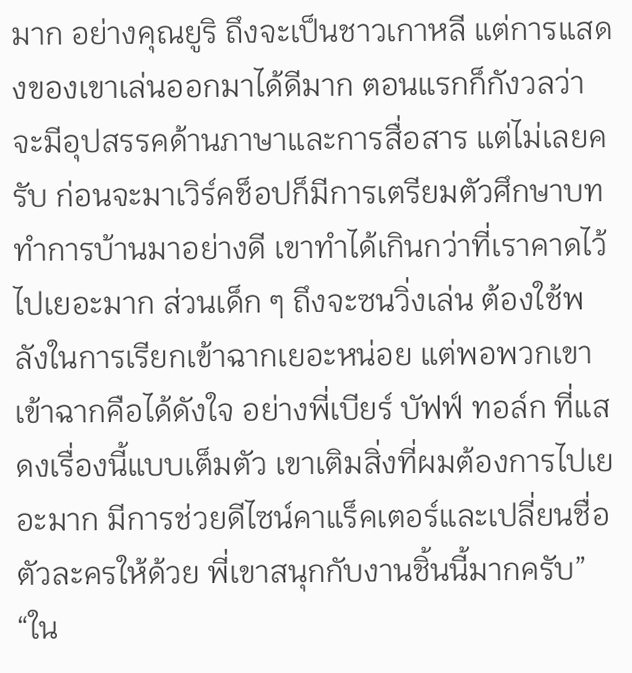มาก อย่างคุณยูริ ถึงจะเป็นชาวเกาหลี แต่การแสดงของเขาเล่นออกมาได้ดีมาก ตอนแรกก็กังวลว่าจะมีอุปสรรคด้านภาษาและการสื่อสาร แต่ไม่เลยครับ ก่อนจะมาเวิร์คช็อปก็มีการเตรียมตัวศึกษาบททำการบ้านมาอย่างดี เขาทำได้เกินกว่าที่เราคาดไว้ไปเยอะมาก ส่วนเด็ก ๆ ถึงจะซนวิ่งเล่น ต้องใช้พลังในการเรียกเข้าฉากเยอะหน่อย แต่พอพวกเขาเข้าฉากคือได้ดังใจ อย่างพี่เบียร์ บัฟฟ์ ทอล์ก ที่แสดงเรื่องนี้แบบเต็มตัว เขาเติมสิ่งที่ผมต้องการไปเยอะมาก มีการช่วยดีไซน์คาแร็คเตอร์และเปลี่ยนชื่อตัวละครให้ด้วย พี่เขาสนุกกับงานชิ้นนี้มากครับ”
“ใน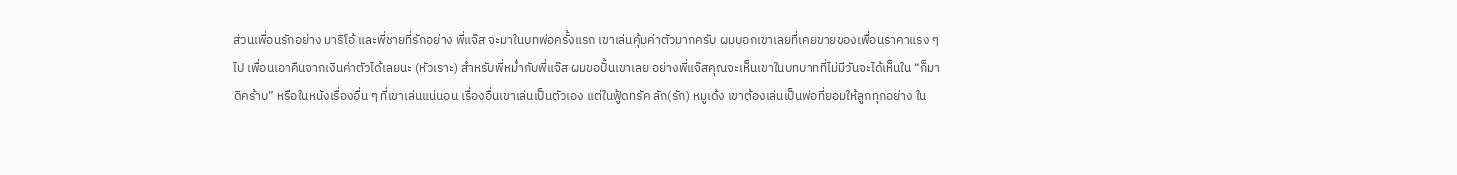ส่วนเพื่อนรักอย่าง มาริโอ้ และพี่ชายที่รักอย่าง พี่แจ๊ส จะมาในบทพ่อครั้งแรก เขาเล่นคุ้มค่าตัวมากครับ ผมบอกเขาเลยที่เคยขายของเพื่อนราคาแรง ๆไป เพื่อนเอาคืนจากเงินค่าตัวได้เลยนะ (หัวเราะ) สำหรับพี่หม่ำกับพี่แจ๊ส ผมขอปั้นเขาเลย อย่างพี่แจ๊สคุณจะเห็นเขาในบทบาทที่ไม่มีวันจะได้เห็นใน “ก็มาดิคร้าบ” หรือในหนังเรื่องอื่น ๆ ที่เขาเล่นแน่นอน เรื่องอื่นเขาเล่นเป็นตัวเอง แต่ในฟู้ดทรัค ลัก(รัก) หมูเด้ง เขาต้องเล่นเป็นพ่อที่ยอมให้ลูกทุกอย่าง ใน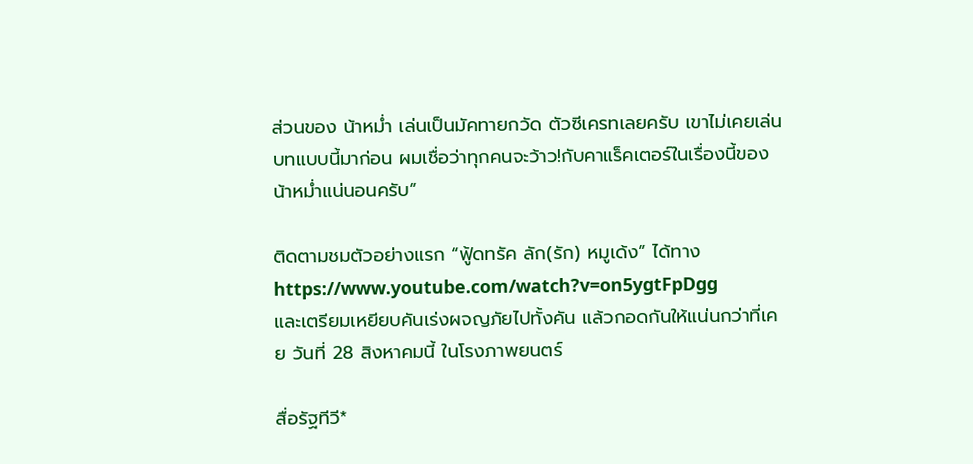ส่วนของ น้าหม่ำ เล่นเป็นมัคทายกวัด ตัวซีเครทเลยครับ เขาไม่เคยเล่นบทแบบนี้มาก่อน ผมเชื่อว่าทุกคนจะว้าว!กับคาแร็คเตอร์ในเรื่องนี้ของน้าหม่ำแน่นอนครับ”

ติดตามชมตัวอย่างแรก “ฟู้ดทรัค ลัก(รัก) หมูเด้ง” ได้ทาง https://www.youtube.com/watch?v=on5ygtFpDgg
และเตรียมเหยียบคันเร่งผจญภัยไปทั้งคัน แล้วกอดกันให้แน่นกว่าที่เคย วันที่ 28 สิงหาคมนี้ ในโรงภาพยนตร์

สื่อรัฐทีวี*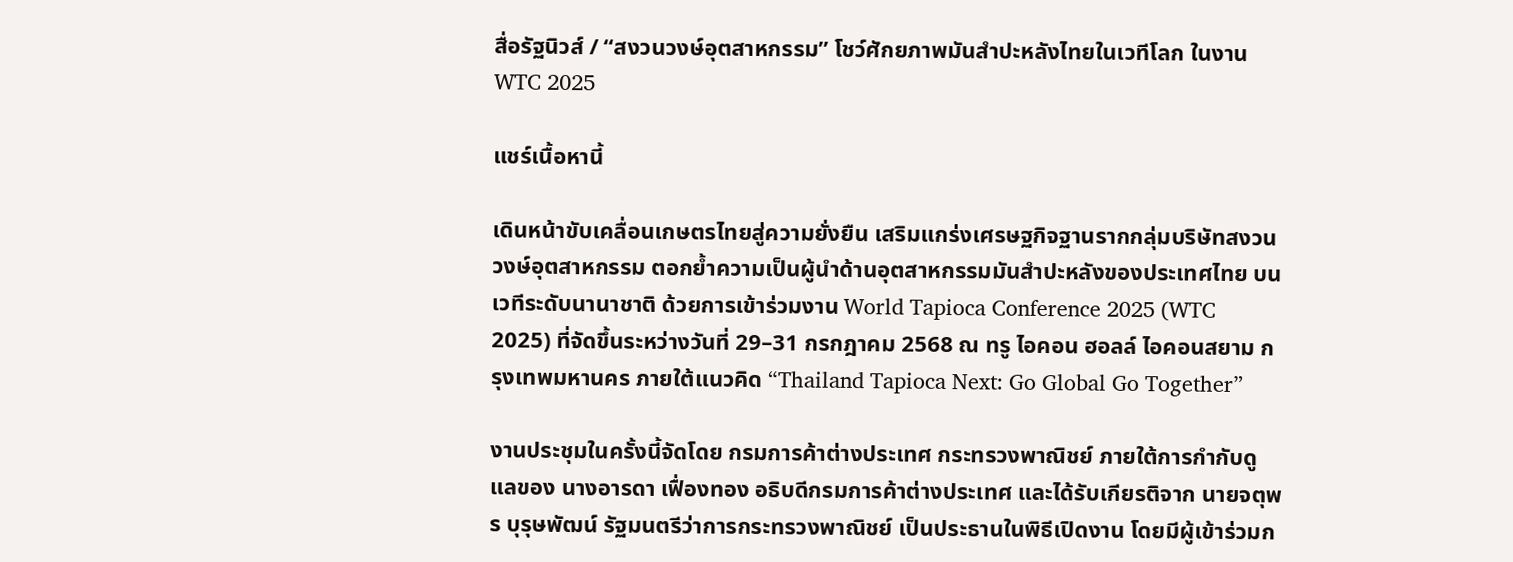สื่อรัฐนิวส์ / “สงวนวงษ์อุตสาหกรรม” โชว์ศักยภาพมันสำปะหลังไทยในเวทีโลก ในงาน WTC 2025

แชร์เนื้อหานี้

เดินหน้าขับเคลื่อนเกษตรไทยสู่ความยั่งยืน เสริมแกร่งเศรษฐกิจฐานรากกลุ่มบริษัทสงวนวงษ์อุตสาหกรรม ตอกย้ำความเป็นผู้นำด้านอุตสาหกรรมมันสำปะหลังของประเทศไทย บนเวทีระดับนานาชาติ ด้วยการเข้าร่วมงาน World Tapioca Conference 2025 (WTC 2025) ที่จัดขึ้นระหว่างวันที่ 29–31 กรกฎาคม 2568 ณ ทรู ไอคอน ฮอลล์ ไอคอนสยาม กรุงเทพมหานคร ภายใต้แนวคิด “Thailand Tapioca Next: Go Global Go Together”

งานประชุมในครั้งนี้จัดโดย กรมการค้าต่างประเทศ กระทรวงพาณิชย์ ภายใต้การกำกับดูแลของ นางอารดา เฟื่องทอง อธิบดีกรมการค้าต่างประเทศ และได้รับเกียรติจาก นายจตุพร บุรุษพัฒน์ รัฐมนตรีว่าการกระทรวงพาณิชย์ เป็นประธานในพิธีเปิดงาน โดยมีผู้เข้าร่วมก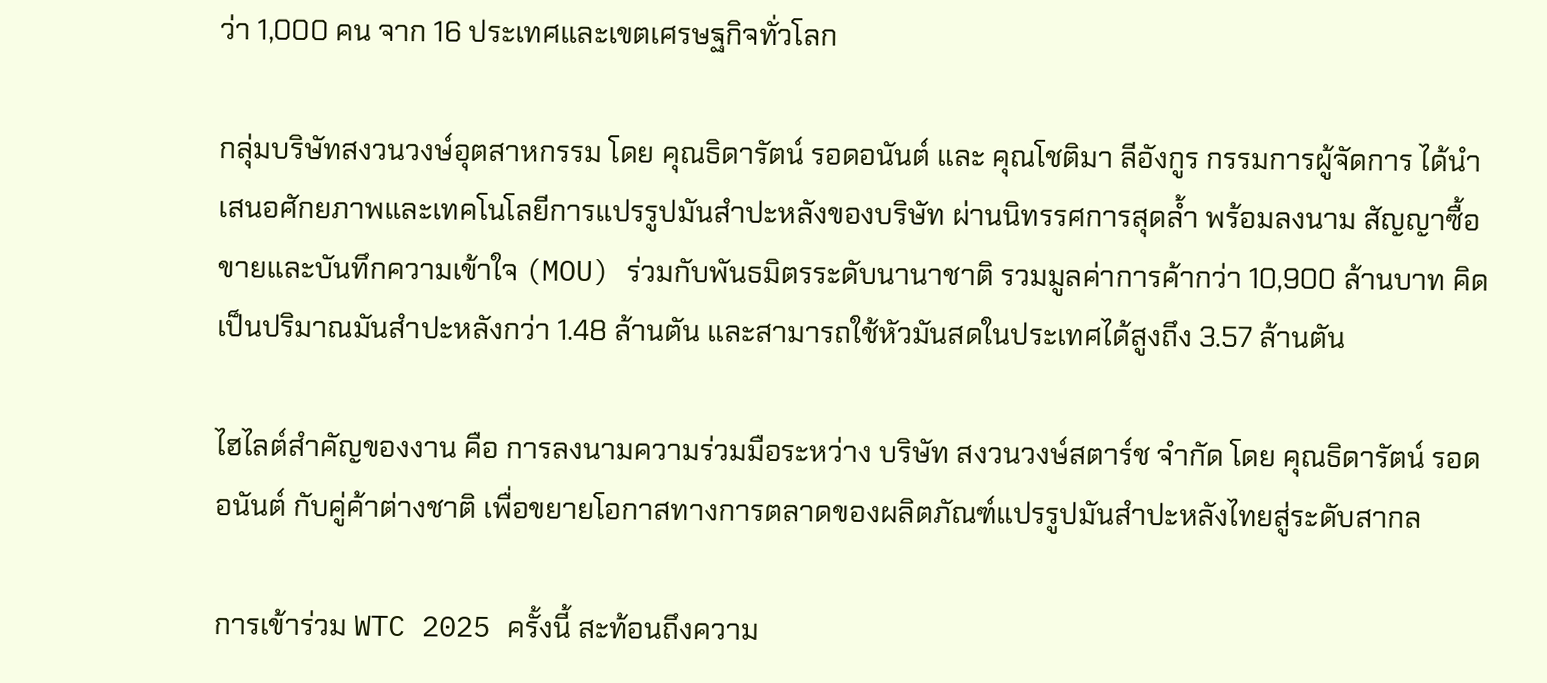ว่า 1,000 คน จาก 16 ประเทศและเขตเศรษฐกิจทั่วโลก

กลุ่มบริษัทสงวนวงษ์อุตสาหกรรม โดย คุณธิดารัตน์ รอดอนันต์ และ คุณโชติมา ลีอังกูร กรรมการผู้จัดการ ได้นำเสนอศักยภาพและเทคโนโลยีการแปรรูปมันสำปะหลังของบริษัท ผ่านนิทรรศการสุดล้ำ พร้อมลงนาม สัญญาซื้อขายและบันทึกความเข้าใจ (MOU) ร่วมกับพันธมิตรระดับนานาชาติ รวมมูลค่าการค้ากว่า 10,900 ล้านบาท คิดเป็นปริมาณมันสำปะหลังกว่า 1.48 ล้านตัน และสามารถใช้หัวมันสดในประเทศได้สูงถึง 3.57 ล้านตัน

ไฮไลต์สำคัญของงาน คือ การลงนามความร่วมมือระหว่าง บริษัท สงวนวงษ์สตาร์ช จำกัด โดย คุณธิดารัตน์ รอดอนันต์ กับคู่ค้าต่างชาติ เพื่อขยายโอกาสทางการตลาดของผลิตภัณฑ์แปรรูปมันสำปะหลังไทยสู่ระดับสากล

การเข้าร่วม WTC 2025 ครั้งนี้ สะท้อนถึงความ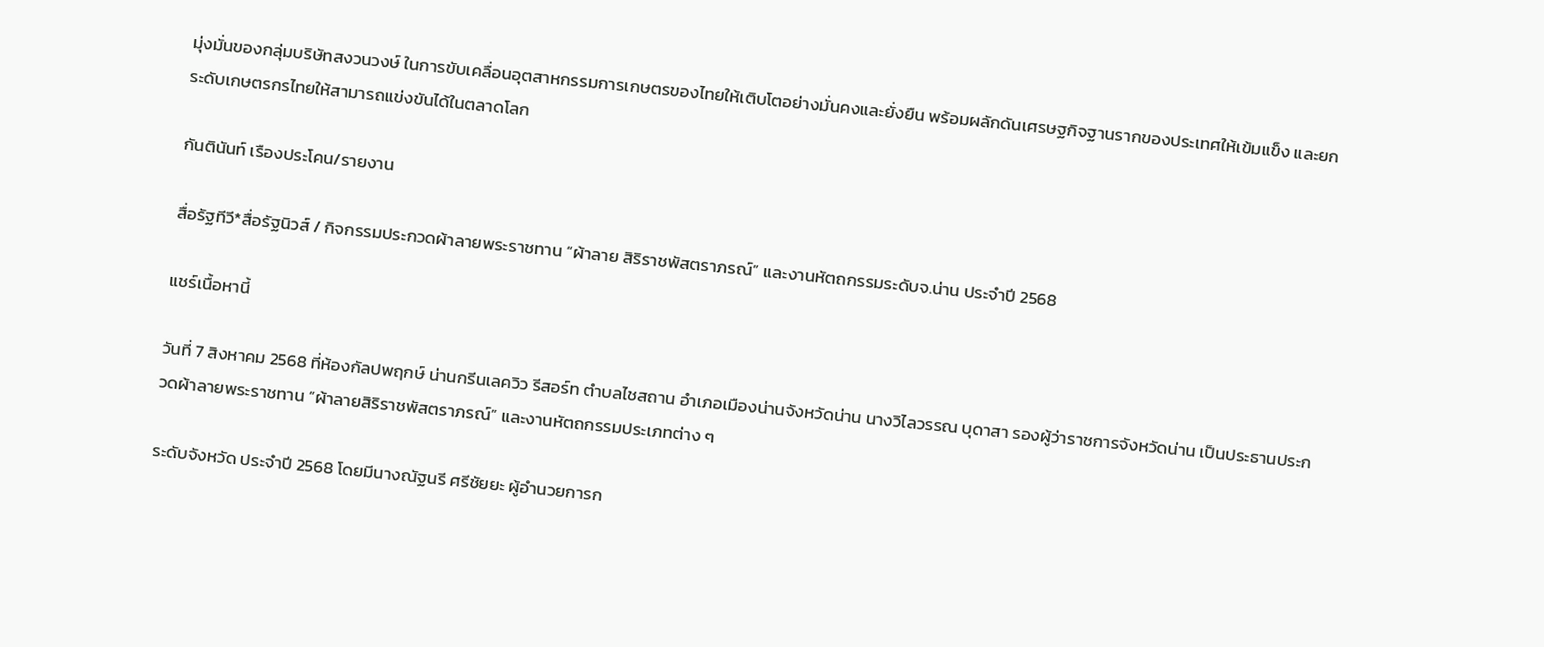มุ่งมั่นของกลุ่มบริษัทสงวนวงษ์ ในการขับเคลื่อนอุตสาหกรรมการเกษตรของไทยให้เติบโตอย่างมั่นคงและยั่งยืน พร้อมผลักดันเศรษฐกิจฐานรากของประเทศให้เข้มแข็ง และยกระดับเกษตรกรไทยให้สามารถแข่งขันได้ในตลาดโลก

กันตินันท์ เรืองประโคน/รายงาน

สื่อรัฐทีวี*สื่อรัฐนิวส์ / กิจกรรมประกวดผ้าลายพระราชทาน “ผ้าลาย สิริราชพัสตราภรณ์” และงานหัตถกรรมระดับจ.น่าน ประจำปี 2568

แชร์เนื้อหานี้

วันที่ 7 สิงหาคม 2568 ที่ห้องกัลปพฤกษ์ น่านกรีนเลควิว รีสอร์ท ตำบลไชสถาน อำเภอเมืองน่านจังหวัดน่าน นางวิไลวรรณ บุดาสา รองผู้ว่าราชการจังหวัดน่าน เป็นประธานประกวดผ้าลายพระราชทาน “ผ้าลายสิริราชพัสตราภรณ์” และงานหัตถกรรมประเภทต่าง ๆ

ระดับจังหวัด ประจำปี 2568 โดยมีนางณัฐนรี ศรีชัยยะ ผู้อำนวยการก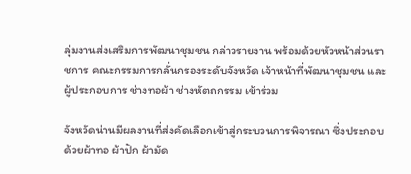ลุ่มงานส่งเสริมการพัฒนาชุมชน กล่าวรายงาน พร้อมด้วยหัวหน้าส่วนราชการ คณะกรรมการกลั่นกรองระดับจังหวัด เจ้าหน้าที่พัฒนาชุมชน และผู้ประกอบการ ช่างทอผ้า ช่างหัตถกรรม เข้าร่วม

จังหวัดน่านมีผลงานที่ส่งคัดเลือกเข้าสู่กระบวนการพิจารณา ซึ่งประกอบด้วยผ้าทอ ผ้าปัก ผ้ามัด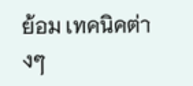ย้อม เทคนิคต่างๆ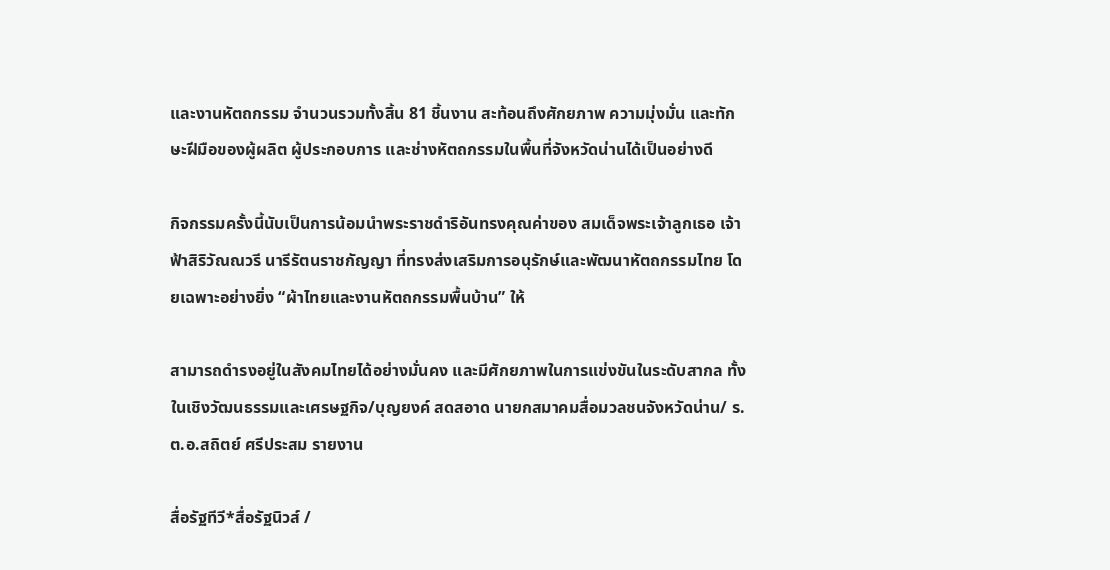และงานหัตถกรรม จำนวนรวมทั้งสิ้น 81 ชิ้นงาน สะท้อนถึงศักยภาพ ความมุ่งมั่น และทักษะฝีมือของผู้ผลิต ผู้ประกอบการ และช่างหัตถกรรมในพื้นที่จังหวัดน่านได้เป็นอย่างดี

กิจกรรมครั้งนี้นับเป็นการน้อมนำพระราชดำริอันทรงคุณค่าของ สมเด็จพระเจ้าลูกเธอ เจ้าฟ้าสิริวัณณวรี นารีรัตนราชกัญญา ที่ทรงส่งเสริมการอนุรักษ์และพัฒนาหัตถกรรมไทย โดยเฉพาะอย่างยิ่ง “ผ้าไทยและงานหัตถกรรมพื้นบ้าน” ให้

สามารถดำรงอยู่ในสังคมไทยได้อย่างมั่นคง และมีศักยภาพในการแข่งขันในระดับสากล ทั้งในเชิงวัฒนธรรมและเศรษฐกิจ/บุญยงค์ สดสอาด นายกสมาคมสื่อมวลชนจังหวัดน่าน/ ร.ต.อ.สถิตย์ ศรีประสม รายงาน

สื่อรัฐทีวี*สื่อรัฐนิวส์ /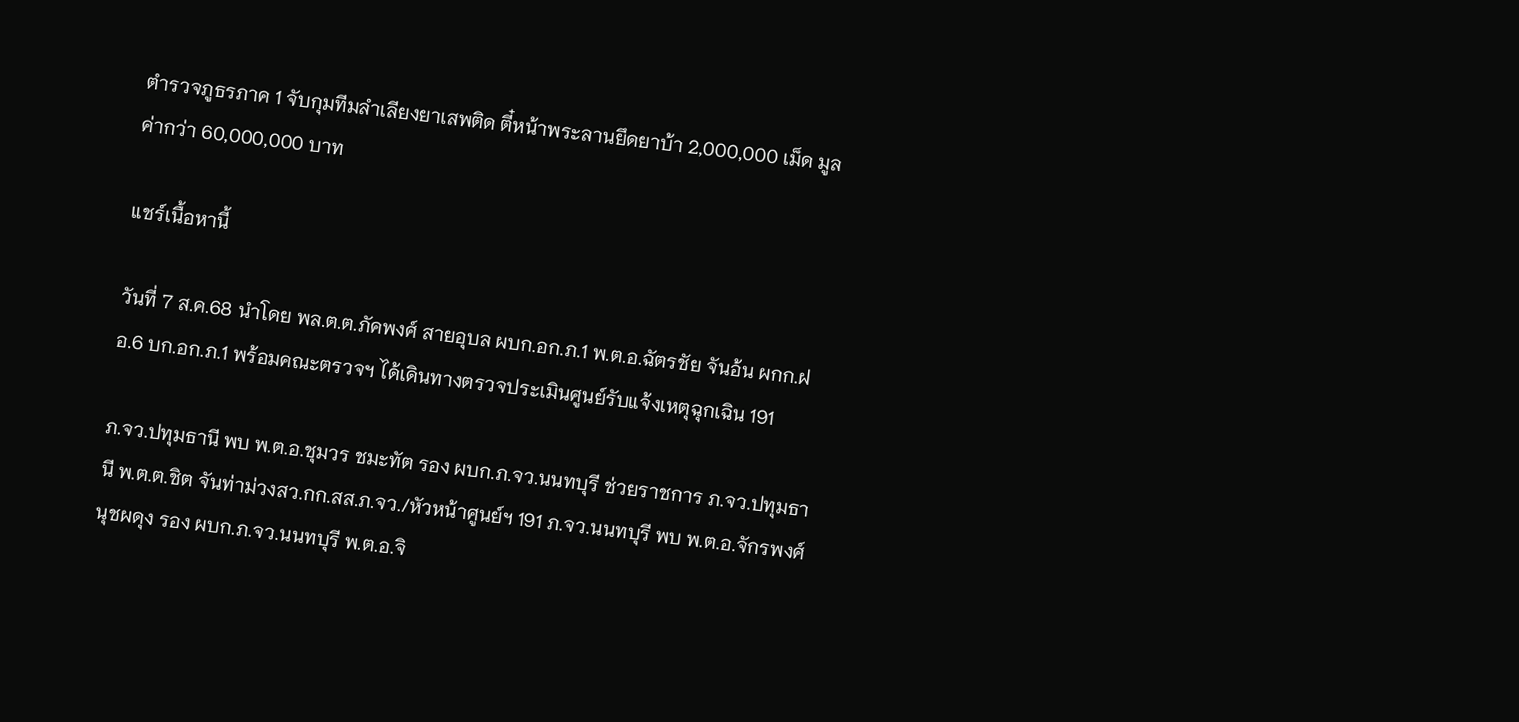ตำรวจภูธรภาค 1 จับกุมทีมลำเลียงยาเสพติด ตี๋หน้าพระลานยึดยาบ้า 2,000,000 เม็ด มูลค่ากว่า 60,000,000 บาท

แชร์เนื้อหานี้

วันที่ 7 ส.ค.68 นำโดย พล.ต.ต.ภัคพงศ์ สายอุบล ผบก.อก.ภ.1 พ.ต.อ.ฉัตรชัย จันอ้น ผกก.ฝอ.6 บก.อก.ภ.1 พร้อมคณะตรวจฯ ได้เดินทางตรวจประเมินศูนย์รับแจ้งเหตุฉุกเฉิน 191

ภ.จว.ปทุมธานี พบ พ.ต.อ.ชุมวร ชมะทัต รอง ผบก.ภ.จว.นนทบุรี ช่วยราชการ ภ.จว.ปทุมธานี พ.ต.ต.ชิต จันท่าม่วงสว.กก.สส.ภ.จว./หัวหน้าศูนย์ฯ 191 ภ.จว.นนทบุรี พบ พ.ต.อ.จักรพงศ์ นุชผดุง รอง ผบก.ภ.จว.นนทบุรี พ.ต.อ.จิ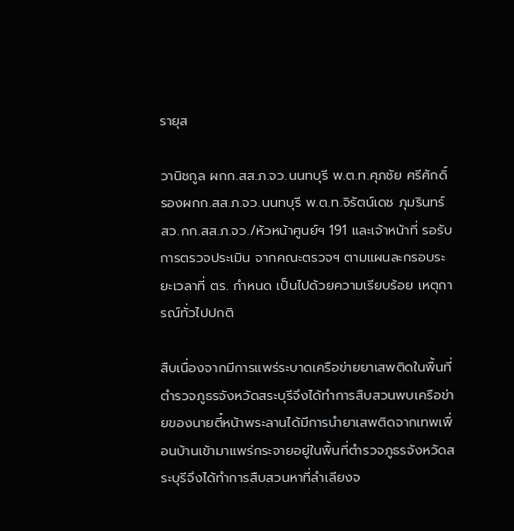รายุส

วานิชกูล ผกก.สส.ภ.จว.นนทบุรี พ.ต.ท.ศุภชัย ศรีศักดิ์ รองผกก.สส.ภ.จว.นนทบุรี พ.ต.ท.จิรัตน์เดช ภุมรินทร์ สว.กก.สส.ภ.จว./หัวหน้าศูนย์ฯ 191 และเจ้าหน้าที่ รอรับการตรวจประเมิน จากคณะตรวจฯ ตามแผนละกรอบระยะเวลาที่ ตร. กำหนด เป็นไปด้วยความเรียบร้อย เหตุการณ์ทั่วไปปกติ

สืบเนื่องจากมีการแพร่ระบาดเครือข่ายยาเสพติดในพื้นที่ตำรวจภูธรจังหวัดสระบุรีจึงได้ทำการสืบสวนพบเครือข่ายของนายตี๋หน้าพระลานได้มีการนำยาเสพติดจากเทพเพื่อนบ้านเข้ามาแพร่กระจายอยู่ในพื้นที่ตำรวจภูธรจังหวัดสระบุรีจึงได้ทำการสืบสวนหาที่ลำเลียงจ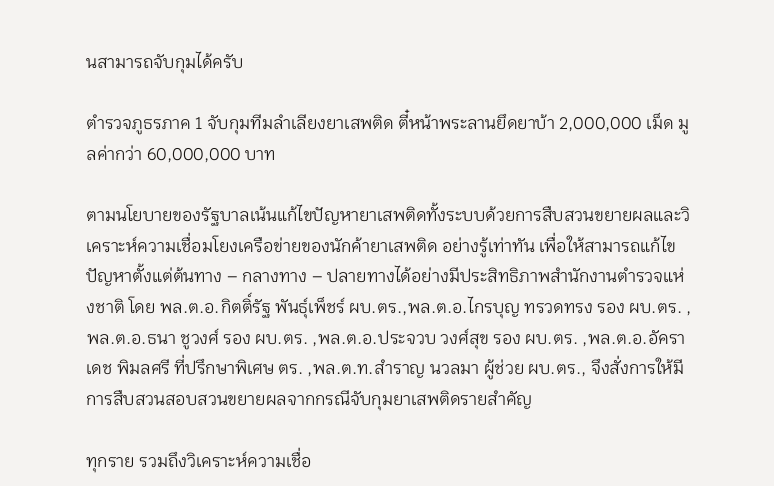นสามารถจับกุมได้ครับ

ตำรวจภูธรภาค 1 จับกุมทีมลำเลียงยาเสพติด ตี๋หน้าพระลานยึดยาบ้า 2,000,000 เม็ด มูลค่ากว่า 60,000,000 บาท

ตามนโยบายของรัฐบาลเน้นแก้ไขปัญหายาเสพติดทั้งระบบด้วยการสืบสวนขยายผลและวิเคราะห์ความเชื่อมโยงเครือข่ายของนักค้ายาเสพติด อย่างรู้เท่าทัน เพื่อให้สามารถแก้ไขปัญหาตั้งแต่ต้นทาง – กลางทาง – ปลายทางได้อย่างมีประสิทธิภาพสำนักงานตำรวจแห่งชาติ โดย พล.ต.อ.กิตติ์รัฐ พันธุ์เพ็ชร์ ผบ.ตร.,พล.ต.อ.ไกรบุญ ทรวดทรง รอง ผบ.ตร. ,พล.ต.อ.ธนา ชูวงศ์ รอง ผบ.ตร. ,พล.ต.อ.ประจวบ วงศ์สุข รอง ผบ.ตร. ,พล.ต.อ.อัคราเดช พิมลศรี ที่ปรึกษาพิเศษ ตร. ,พล.ต.ท.สำราญ นวลมา ผู้ช่วย ผบ.ตร., จึงสั่งการให้มีการสืบสวนสอบสวนขยายผลจากกรณีจับกุมยาเสพติดรายสำคัญ

ทุกราย รวมถึงวิเคราะห์ความเชื่อ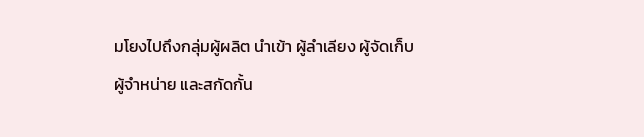มโยงไปถึงกลุ่มผู้ผลิต นำเข้า ผู้ลำเลียง ผู้จัดเก็บ ผู้จำหน่าย และสกัดกั้น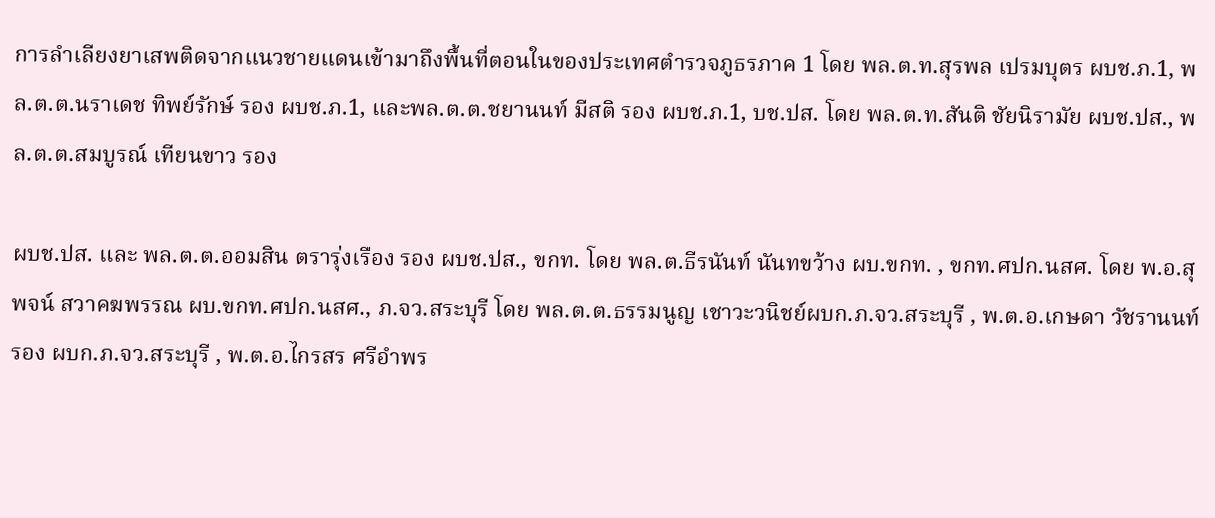การลำเลียงยาเสพติดจากแนวชายแดนเข้ามาถึงพื้นที่ตอนในของประเทศตำรวจภูธรภาค 1 โดย พล.ต.ท.สุรพล เปรมบุตร ผบช.ภ.1, พล.ต.ต.นราเดช ทิพย์รักษ์ รอง ผบช.ภ.1, และพล.ต.ต.ชยานนท์ มีสติ รอง ผบช.ภ.1, บช.ปส. โดย พล.ต.ท.สันติ ชัยนิรามัย ผบช.ปส., พล.ต.ต.สมบูรณ์ เทียนขาว รอง

ผบช.ปส. และ พล.ต.ต.ออมสิน ตรารุ่งเรือง รอง ผบช.ปส., ขกท. โดย พล.ต.ธีรนันท์ นันทขว้าง ผบ.ขกท. , ขกท.ศปก.นสศ. โดย พ.อ.สุพจน์ สวาคฆพรรณ ผบ.ขกท.ศปก.นสศ., ภ.จว.สระบุรี โดย พล.ต.ต.ธรรมนูญ เชาวะวนิชย์ผบก.ภ.จว.สระบุรี , พ.ต.อ.เกษดา วัชรานนท์ รอง ผบก.ภ.จว.สระบุรี , พ.ต.อ.ไกรสร ศรีอำพร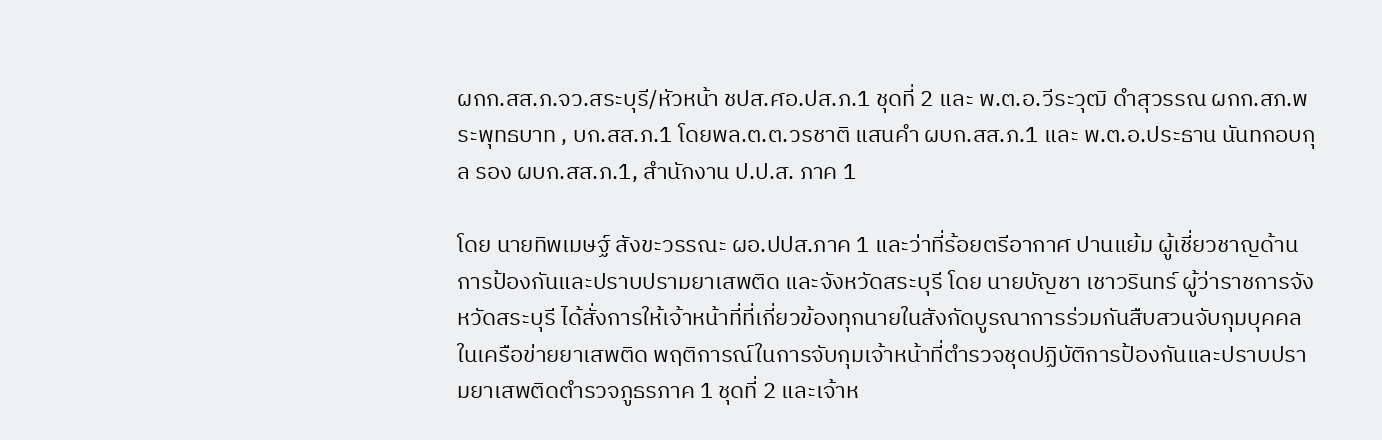ผกก.สส.ภ.จว.สระบุรี/หัวหน้า ชปส.ศอ.ปส.ภ.1 ชุดที่ 2 และ พ.ต.อ.วีระวุฒิ ดำสุวรรณ ผกก.สภ.พระพุทธบาท , บก.สส.ภ.1 โดยพล.ต.ต.วรชาติ แสนคำ ผบก.สส.ภ.1 และ พ.ต.อ.ประธาน นันทกอบกุล รอง ผบก.สส.ภ.1, สำนักงาน ป.ป.ส. ภาค 1

โดย นายทิพเมษฐ์ สังขะวรรณะ ผอ.ปปส.ภาค 1 และว่าที่ร้อยตรีอากาศ ปานแย้ม ผู้เชี่ยวชาญด้านการป้องกันและปราบปรามยาเสพติด และจังหวัดสระบุรี โดย นายบัญชา เชาวรินทร์ ผู้ว่าราชการจังหวัดสระบุรี ได้สั่งการให้เจ้าหน้าที่ที่เกี่ยวข้องทุกนายในสังกัดบูรณาการร่วมกันสืบสวนจับกุมบุคคลในเครือข่ายยาเสพติด พฤติการณ์ในการจับกุมเจ้าหน้าที่ตำรวจชุดปฏิบัติการป้องกันและปราบปรามยาเสพติดตำรวจภูธรภาค 1 ชุดที่ 2 และเจ้าห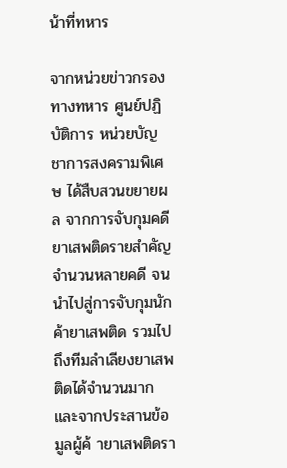น้าที่ทหาร

จากหน่วยข่าวกรองทางทหาร ศูนย์ปฏิบัติการ หน่วยบัญชาการสงครามพิเศษ ได้สืบสวนขยายผล จากการจับกุมคดียาเสพติดรายสำคัญจำนวนหลายคดี จนนำไปสู่การจับกุมนักค้ายาเสพติด รวมไปถึงทีมลำเลียงยาเสพติดได้จำนวนมาก และจากประสานข้อมูลผู้ค้ ายาเสพติดรา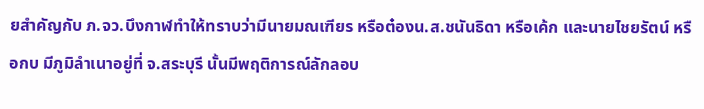ยสำคัญกับ ภ.จว.บึงกาฬทำให้ทราบว่ามีนายมณเฑียร หรือต๋องน.ส.ชนันธิดา หรือเค้ก และนายไชยรัตน์ หรือกบ มีภูมิลำเนาอยู่ที่ จ.สระบุรี นั้นมีพฤติการณ์ลักลอบ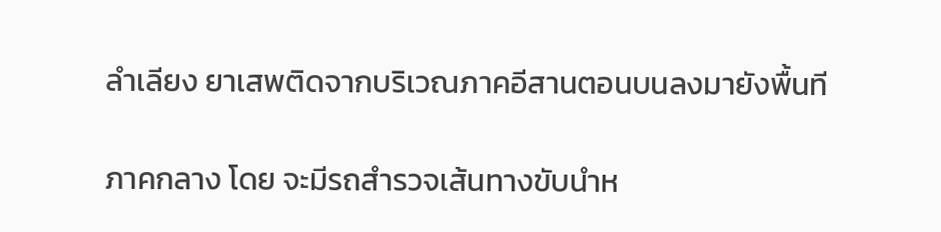ลำเลียง ยาเสพติดจากบริเวณภาคอีสานตอนบนลงมายังพื้นที

ภาคกลาง โดย จะมีรถสำรวจเส้นทางขับนำห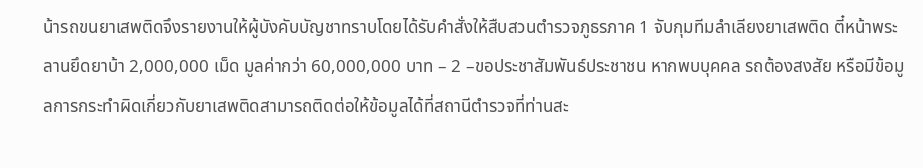น้ารถขนยาเสพติดจึงรายงานให้ผู้บังคับบัญชาทราบโดยได้รับคำสั่งให้สืบสวนตำรวจภูธรภาค 1 จับกุมทีมลำเลียงยาเสพติด ตี๋หน้าพระลานยึดยาบ้า 2,000,000 เม็ด มูลค่ากว่า 60,000,000 บาท – 2 –ขอประชาสัมพันธ์ประชาชน หากพบบุคคล รถต้องสงสัย หรือมีข้อมูลการกระทำผิดเกี่ยวกับยาเสพติดสามารถติดต่อให้ข้อมูลได้ที่สถานีตำรวจที่ท่านสะ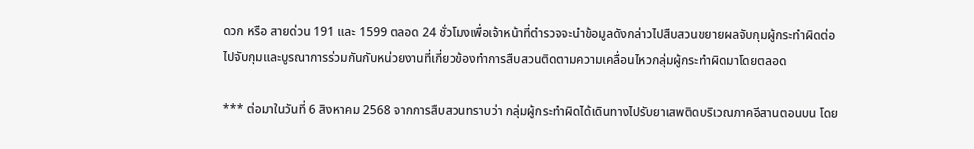ดวก หรือ สายด่วน 191 และ 1599 ตลอด 24 ชั่วโมงเพื่อเจ้าหน้าที่ตำรวจจะนำข้อมูลดังกล่าวไปสืบสวนขยายผลจับกุมผู้กระทำผิดต่อไปจับกุมและบูรณาการร่วมกันกับหน่วยงานที่เกี่ยวข้องทำการสืบสวนติดตามความเคลื่อนไหวกลุ่มผู้กระทำผิดมาโดยตลอด

*** ต่อมาในวันที่ 6 สิงหาคม 2568 จากการสืบสวนทราบว่า กลุ่มผู้กระทำผิดได้เดินทางไปรับยาเสพติดบริเวณภาคอีสานตอนบน โดย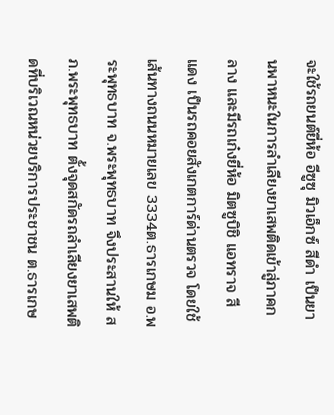จะใช้รถยนต์ยี่ห้อ อีซูซุ มิวเอ็กซ์ สีดำ เป็นยานพาหนะในการลำเลียงยาเสพติดเข้าสู่ภาคกลาง และมีรถเก๋งยี่ห้อ มิตซูบิชิ แอทราจ สี แดง เป็นรถคอยสังเกตการ์ด่านตรวจ โดยใช้เส้นทางถนนหมายเลข 3334ต.ธารเกษม อ.พระพุทธบาท จ.พระพุทธบาท จึงประสานให้ สภ.พระพุทธบาท ตั้งจุดสกัดรถลำเลียงยาเสพติดที่บริเวณหน่วยบริการประชาชน ต.ธารเกษ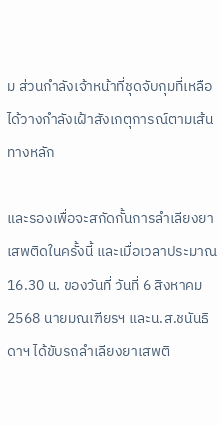ม ส่วนกำลังเจ้าหน้าที่ชุดจับกุมที่เหลือ ได้วางกำลังเฝ้าสังเกตุการณ์ตามเส้นทางหลัก

และรองเพื่อจะสกัดกั้นการลำเลียงยาเสพติดในครั้งนี้ และเมื่อเวลาประมาณ 16.30 น. ของวันที่ วันที่ 6 สิงหาคม2568 นายมณเฑียรฯ และน.ส.ชนันธิดาฯ ได้ขับรถลำเลียงยาเสพติ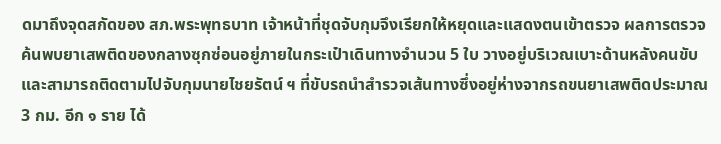ดมาถึงจุดสกัดของ สภ.พระพุทธบาท เจ้าหน้าที่ชุดจับกุมจึงเรียกให้หยุดและแสดงตนเข้าตรวจ ผลการตรวจค้นพบยาเสพติดของกลางซุกซ่อนอยู่ภายในกระเป๋าเดินทางจำนวน 5 ใบ วางอยู่บริเวณเบาะด้านหลังคนขับ และสามารถติดตามไปจับกุมนายไชยรัตน์ ฯ ที่ขับรถนำสำรวจเส้นทางซึ่งอยู่ห่างจากรถขนยาเสพติดประมาณ 3 กม. อีก ๑ ราย ได้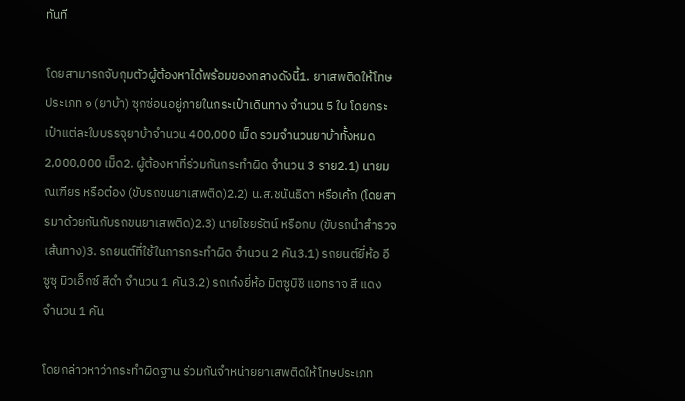ทันที

โดยสามารถจับกุมตัวผู้ต้องหาได้พร้อมของกลางดังนี้1. ยาเสพติดให้โทษประเภท ๑ (ยาบ้า) ซุกซ่อนอยู่ภายในกระเป๋าเดินทาง จำนวน 5 ใบ โดยกระเป๋าแต่ละใบบรรจุยาบ้าจำนวน 400,000 เม็ด รวมจำนวนยาบ้าทั้งหมด 2,000,000 เม็ด2. ผู้ต้องหาที่ร่วมกันกระทำผิด จำนวน 3 ราย2.1) นายมณเฑียร หรือต๋อง (ขับรถขนยาเสพติด)2.2) น.ส.ชนันธิดา หรือเค้ก (โดยสารมาด้วยกันกับรถขนยาเสพติด)2.3) นายไชยรัตน์ หรือกบ (ขับรถนำสำรวจเส้นทาง)3. รถยนต์ที่ใช้ในการกระทำผิด จำนวน 2 คัน3.1) รถยนต์ยี่ห้อ อีซูซุ มิวเอ็กซ์ สีดำ จำนวน 1 คัน3.2) รถเก๋งยี่ห้อ มิตซูบิชิ แอทราจ สี แดง จำนวน 1 คัน

โดยกล่าวหาว่ากระทำผิดฐาน ร่วมกันจำหน่ายยาเสพติดให้โทษประเภท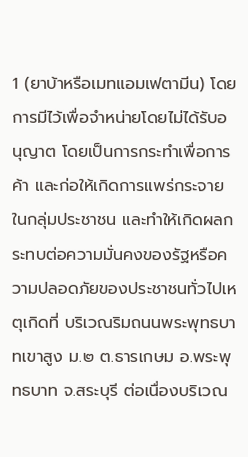1 (ยาบ้าหรือเมทแอมเฟตามีน) โดยการมีไว้เพื่อจำหน่ายโดยไม่ได้รับอนุญาต โดยเป็นการกระทำเพื่อการค้า และก่อให้เกิดการแพร่กระจายในกลุ่มประชาชน และทำให้เกิดผลกระทบต่อความมั่นคงของรัฐหรือความปลอดภัยของประชาชนทั่วไปเหตุเกิดที่ บริเวณริมถนนพระพุทธบาทเขาสูง ม.๒ ต.ธารเกษม อ.พระพุทธบาท จ.สระบุรี ต่อเนื่องบริเวณ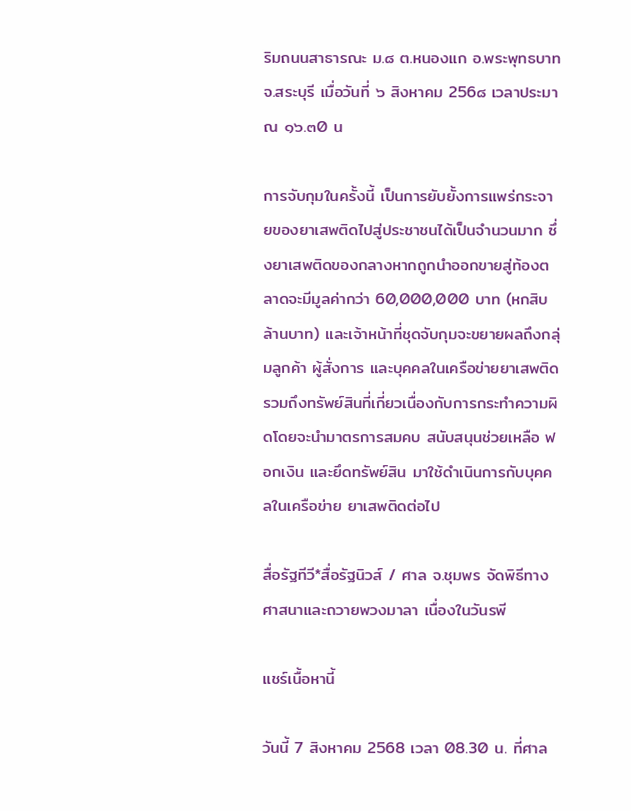ริมถนนสาธารณะ ม.๘ ต.หนองแก อ.พระพุทธบาท จ.สระบุรี เมื่อวันที่ ๖ สิงหาคม 256๘ เวลาประมาณ ๑๖.๓0 น

การจับกุมในครั้งนี้ เป็นการยับยั้งการแพร่กระจายของยาเสพติดไปสู่ประชาชนได้เป็นจำนวนมาก ซึ่งยาเสพติดของกลางหากถูกนำออกขายสู่ท้องตลาดจะมีมูลค่ากว่า 60,000,000 บาท (หกสิบล้านบาท) และเจ้าหน้าที่ชุดจับกุมจะขยายผลถึงกลุ่มลูกค้า ผู้สั่งการ และบุคคลในเครือข่ายยาเสพติด รวมถึงทรัพย์สินที่เกี่ยวเนื่องกับการกระทำความผิดโดยจะนำมาตรการสมคบ สนับสนุนช่วยเหลือ ฟอกเงิน และยึดทรัพย์สิน มาใช้ดำเนินการกับบุคคลในเครือข่าย ยาเสพติดต่อไป

สื่อรัฐทีวี*สื่อรัฐนิวส์ / ศาล จ.ชุมพร จัดพิธีทางศาสนาและถวายพวงมาลา เนื่องในวันรพี

แชร์เนื้อหานี้

วันนี้ 7 สิงหาคม 2568 เวลา 08.30 น. ที่ศาล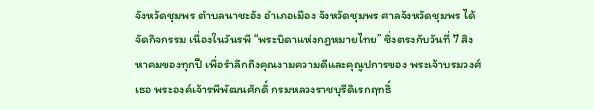จังหวัดชุมพร ตำบลนาชะอัง อำเภอเมือง จังหวัดชุมพร ศาลจังหวัดชุมพร ได้จัดกิจกรรม เนื่องในวันรพี “พระบิดาแห่งกฎหมายไทย” ซึ่งตรงกับวันที่ 7 สิงหาคมของทุกปี เพื่อรำลึกถึงคุณงามความดีและคุณูปการของ พระเจ้าบรมวงศ์เธอ พระองค์เจ้ารพีพัฒนศักดิ์ กรมหลวงราชบุรีดิเรกฤทธิ์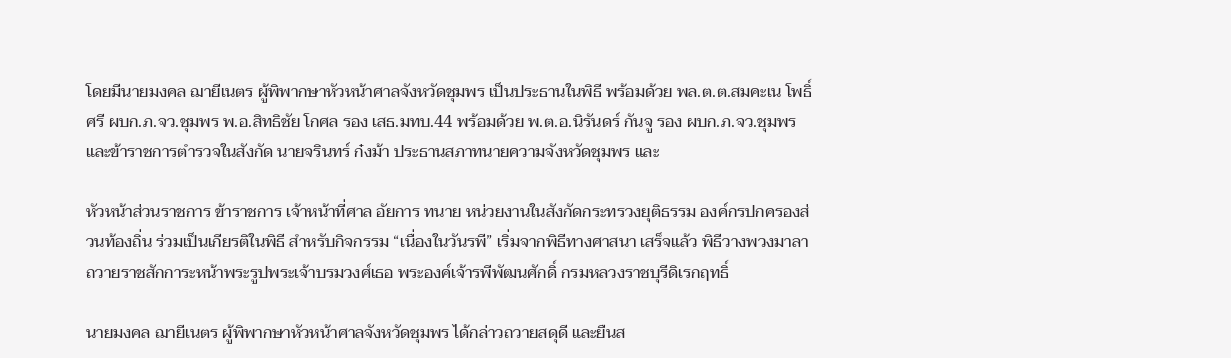โดยมีนายมงคล ฌายีเนตร ผู้พิพากษาหัวหน้าศาลจังหวัดชุมพร เป็นประธานในพิธี พร้อมด้วย พล.ต.ต.สมคะเน โพธิ์ศรี ผบก.ภ.จว.ชุมพร พ.อ.สิทธิชัย โกศล รอง เสธ.มทบ.44 พร้อมด้วย พ.ต.อ.นิรันดร์ กันจู รอง ผบก.ภ.จว.ชุมพร และข้าราชการตำรวจในสังกัด นายจรินทร์ ก๋งม้า ประธานสภาทนายความจังหวัดชุมพร และ

หัวหน้าส่วนราชการ ข้าราชการ เจ้าหน้าที่ศาล อัยการ ทนาย หน่วยงานในสังกัดกระทรวงยุติธรรม องค์กรปกครองส่วนท้องถิ่น ร่วมเป็นเกียรติในพิธี สำหรับกิจกรรม “เนื่องในวันรพี” เริ่มจากพิธีทางศาสนา เสร็จแล้ว พิธีวางพวงมาลาถวายราชสักการะหน้าพระรูปพระเจ้าบรมวงศ์เธอ พระองค์เจ้ารพีพัฒนศักดิ์ กรมหลวงราชบุรีดิเรกฤทธิ์

นายมงคล ฌายีเนตร ผู้พิพากษาหัวหน้าศาลจังหวัดชุมพร ได้กล่าวถวายสดุดี และยืนส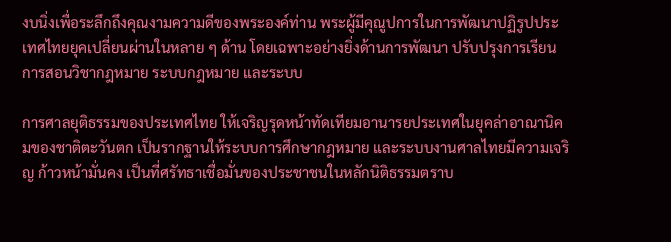งบนิ่งเพื่อระลึกถึงคุณงามความดีของพระองค์ท่าน พระผู้มีคุณูปการในการพัฒนาปฏิรูปประเทศไทยยุคเปลี่ยนผ่านในหลาย ๆ ด้าน โดยเฉพาะอย่างยิ่งด้านการพัฒนา ปรับปรุงการเรียนการสอนวิชากฎหมาย ระบบกฎหมาย และระบบ

การศาลยุติธรรมของประเทศไทย ให้เจริญรุดหน้าทัดเทียมอานารยประเทศในยุคล่าอาณานิคมของชาติตะวันตก เป็นรากฐานให้ระบบการศึกษากฎหมาย และระบบงานศาลไทยมีความเจริญ ก้าวหน้ามั่นคง เป็นที่ศรัทธาเชื่อมั่นของประชาชนในหลักนิติธรรมตราบ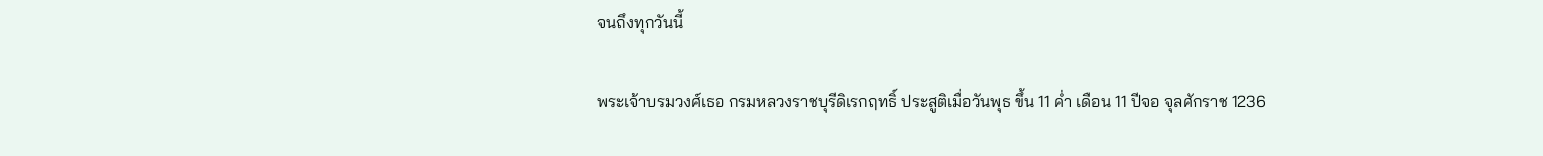จนถึงทุกวันนี้

พระเจ้าบรมวงศ์เธอ กรมหลวงราชบุรีดิเรกฤทธิ์ ประสูติเมื่อวันพุธ ขึ้น 11 ค่ำ เดือน 11 ปีจอ จุลศักราช 1236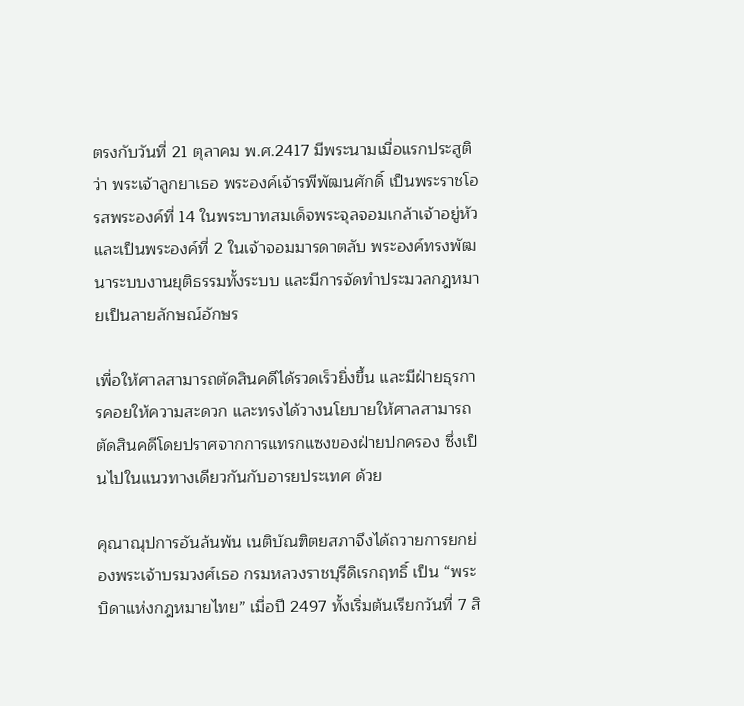ตรงกับวันที่ 21 ตุลาคม พ.ศ.2417 มีพระนามเมื่อแรกประสูติว่า พระเจ้าลูกยาเธอ พระองค์เจ้ารพีพัฒนศักดิ์ เป็นพระราชโอรสพระองค์ที่ 14 ในพระบาทสมเด็จพระจุลจอมเกล้าเจ้าอยู่หัว และเป็นพระองค์ที่ 2 ในเจ้าจอมมารดาตลับ พระองค์ทรงพัฒนาระบบงานยุติธรรมทั้งระบบ และมีการจัดทำประมวลกฎหมายเป็นลายลักษณ์อักษร

เพื่อให้ศาลสามารถตัดสินคดีได้รวดเร็วยิ่งขึ้น และมีฝ่ายธุรการคอยให้ความสะดวก และทรงได้วางนโยบายให้ศาลสามารถตัดสินคดีโดยปราศจากการแทรกแซงของฝ่ายปกครอง ซึ่งเป็นไปในแนวทางเดียวกันกับอารยประเทศ ด้วย

คุณาณุปการอันล้นพ้น เนติบัณฑิตยสภาจึงได้ถวายการยกย่องพระเจ้าบรมวงศ์เธอ กรมหลวงราชบุรีดิเรกฤทธิ์ เป็น “พระบิดาแห่งกฎหมายไทย” เมื่อปี 2497 ทั้งเริ่มต้นเรียกวันที่ 7 สิ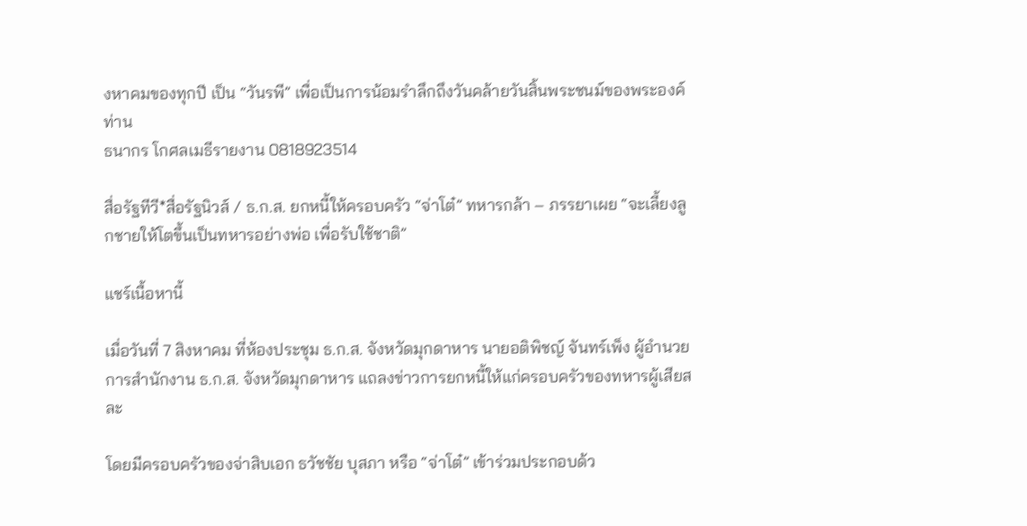งหาคมของทุกปี เป็น “วันรพี” เพื่อเป็นการน้อมรำลึกถึงวันคล้ายวันสิ้นพระชนม์ของพระองค์ท่าน
ธนากร โกศลเมธีรายงาน 0818923514

สื่อรัฐทีวี*สื่อรัฐนิวส์ / ธ.ก.ส. ยกหนี้ให้ครอบครัว “จ่าโต๋” ทหารกล้า – ภรรยาเผย “จะเลี้ยงลูกชายให้โตขึ้นเป็นทหารอย่างพ่อ เพื่อรับใช้ชาติ”

แชร์เนื้อหานี้

เมื่อวันที่ 7 สิงหาคม ที่ห้องประชุม ธ.ก.ส. จังหวัดมุกดาหาร นายอติพิชญ์ จันทร์เพ็ง ผู้อำนวยการสำนักงาน ธ.ก.ส. จังหวัดมุกดาหาร แถลงข่าวการยกหนี้ให้แก่ครอบครัวของทหารผู้เสียสละ

โดยมีครอบครัวของจ่าสิบเอก ธวัชชัย บุสภา หรือ “จ่าโต๋” เข้าร่วมประกอบด้ว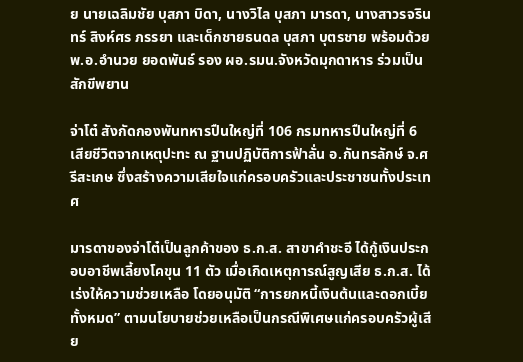ย นายเฉลิมชัย บุสภา บิดา, นางวิไล บุสภา มารดา, นางสาวรจรินทร์ สิงห์ศร ภรรยา และเด็กชายธนดล บุสภา บุตรชาย พร้อมด้วย พ.อ.อำนวย ยอดพันธ์ รอง ผอ.รมน.จังหวัดมุกดาหาร ร่วมเป็นสักขีพยาน

จ่าโต๋ สังกัดกองพันทหารปืนใหญ่ที่ 106 กรมทหารปืนใหญ่ที่ 6 เสียชีวิตจากเหตุปะทะ ณ ฐานปฏิบัติการฟ้าลั่น อ.กันทรลักษ์ จ.ศรีสะเกษ ซึ่งสร้างความเสียใจแก่ครอบครัวและประชาชนทั้งประเทศ

มารดาของจ่าโต๋เป็นลูกค้าของ ธ.ก.ส. สาขาคำชะอี ได้กู้เงินประกอบอาชีพเลี้ยงโคขุน 11 ตัว เมื่อเกิดเหตุการณ์สูญเสีย ธ.ก.ส. ได้เร่งให้ความช่วยเหลือ โดยอนุมัติ “การยกหนี้เงินต้นและดอกเบี้ยทั้งหมด” ตามนโยบายช่วยเหลือเป็นกรณีพิเศษแก่ครอบครัวผู้เสีย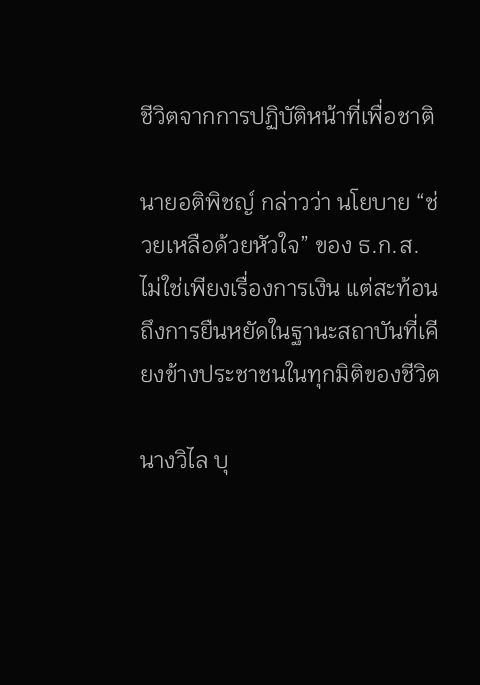ชีวิตจากการปฏิบัติหน้าที่เพื่อชาติ

นายอติพิชญ์ กล่าวว่า นโยบาย “ช่วยเหลือด้วยหัวใจ” ของ ธ.ก.ส. ไม่ใช่เพียงเรื่องการเงิน แต่สะท้อนถึงการยืนหยัดในฐานะสถาบันที่เคียงข้างประชาชนในทุกมิติของชีวิต

นางวิไล บุ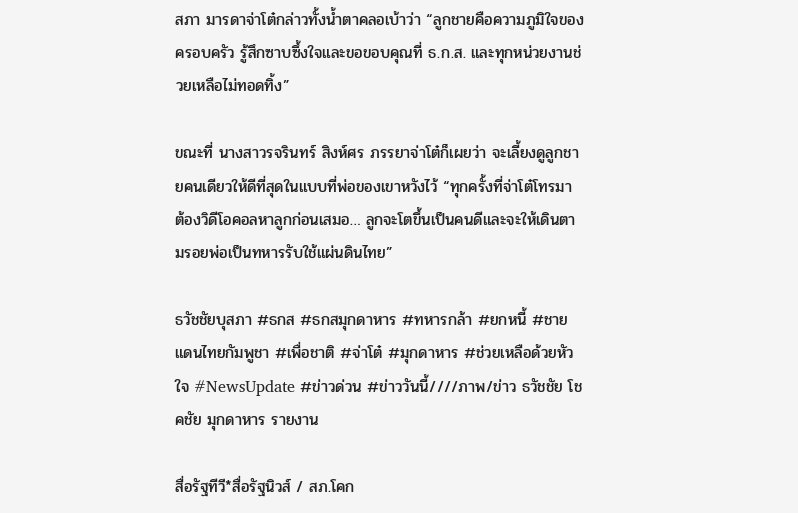สภา มารดาจ่าโต๋กล่าวทั้งน้ำตาคลอเบ้าว่า “ลูกชายคือความภูมิใจของครอบครัว รู้สึกซาบซึ้งใจและขอขอบคุณที่ ธ.ก.ส. และทุกหน่วยงานช่วยเหลือไม่ทอดทิ้ง”

ขณะที่ นางสาวรจรินทร์ สิงห์ศร ภรรยาจ่าโต๋ก็เผยว่า จะเลี้ยงดูลูกชายคนเดียวให้ดีที่สุดในแบบที่พ่อของเขาหวังไว้ “ทุกครั้งที่จ่าโต๋โทรมา ต้องวิดีโอคอลหาลูกก่อนเสมอ… ลูกจะโตขึ้นเป็นคนดีและจะให้เดินตามรอยพ่อเป็นทหารรับใช้แผ่นดินไทย”

ธวัชชัยบุสภา #ธกส #ธกสมุกดาหาร #ทหารกล้า #ยกหนี้ #ชายแดนไทยกัมพูชา #เพื่อชาติ #จ่าโต๋ #มุกดาหาร #ช่วยเหลือด้วยหัวใจ #NewsUpdate #ข่าวด่วน #ข่าววันนี้////ภาพ/ข่าว ธวัชชัย โชคชัย มุกดาหาร รายงาน

สื่อรัฐทีวี*สื่อรัฐนิวส์ / สภ.โคก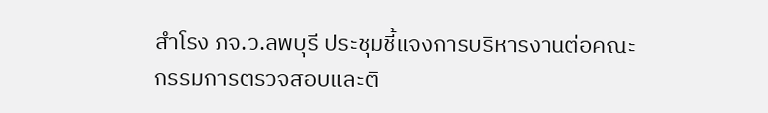สำโรง ภจ.ว.ลพบุรี ประชุมชี้แจงการบริหารงานต่อคณะกรรมการตรวจสอบและติ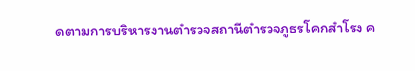ดตามการบริหารงานตำรวจสถานีตำรวจภูธรโคกสำโรง ค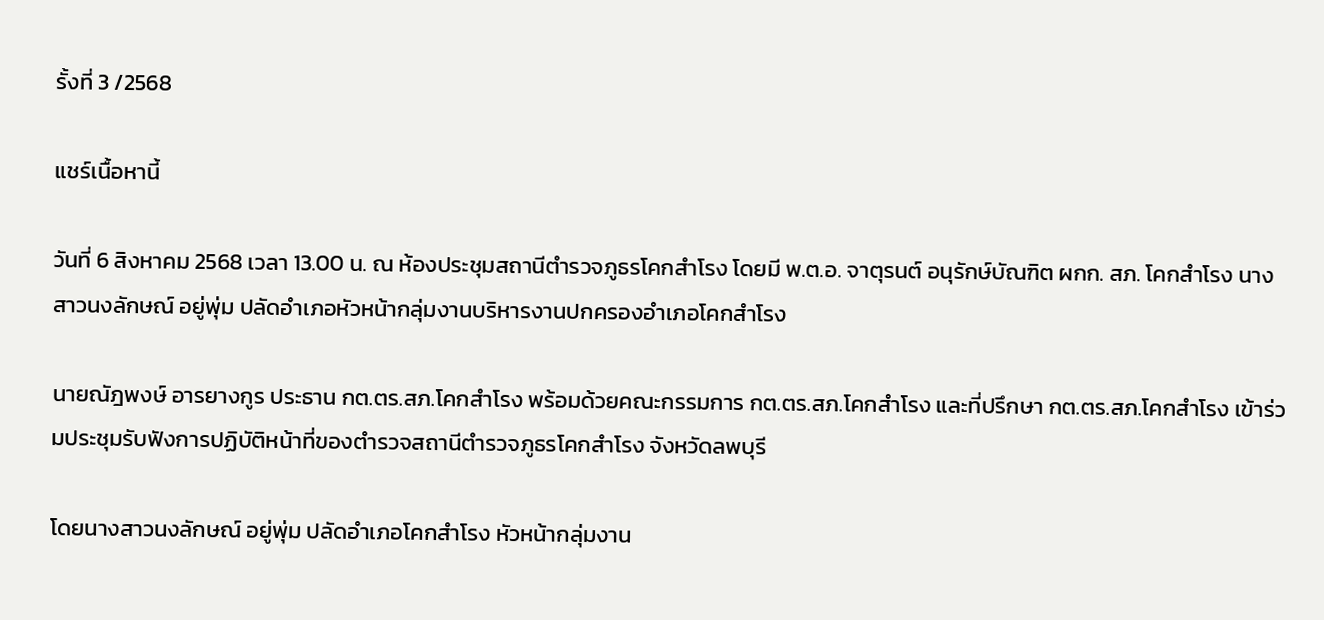รั้งที่ 3 /2568

แชร์เนื้อหานี้

วันที่ 6 สิงหาคม 2568 เวลา 13.00 น. ณ ห้องประชุมสถานีตำรวจภูธรโคกสำโรง โดยมี พ.ต.อ. จาตุรนต์ อนุรักษ์บัณฑิต ผกก. สภ. โคกสำโรง นางสาวนงลักษณ์ อยู่พุ่ม ปลัดอำเภอหัวหน้ากลุ่มงานบริหารงานปกครองอำเภอโคกสำโรง

นายณัฎพงษ์ อารยางกูร ประธาน กต.ตร.สภ.โคกสำโรง พร้อมด้วยคณะกรรมการ กต.ตร.สภ.โคกสำโรง และที่ปรึกษา กต.ตร.สภ.โคกสำโรง เข้าร่วมประชุมรับฟังการปฏิบัติหน้าที่ของตำรวจสถานีตำรวจภูธรโคกสำโรง จังหวัดลพบุรี

โดยนางสาวนงลักษณ์ อยู่พุ่ม ปลัดอำเภอโคกสำโรง หัวหน้ากลุ่มงาน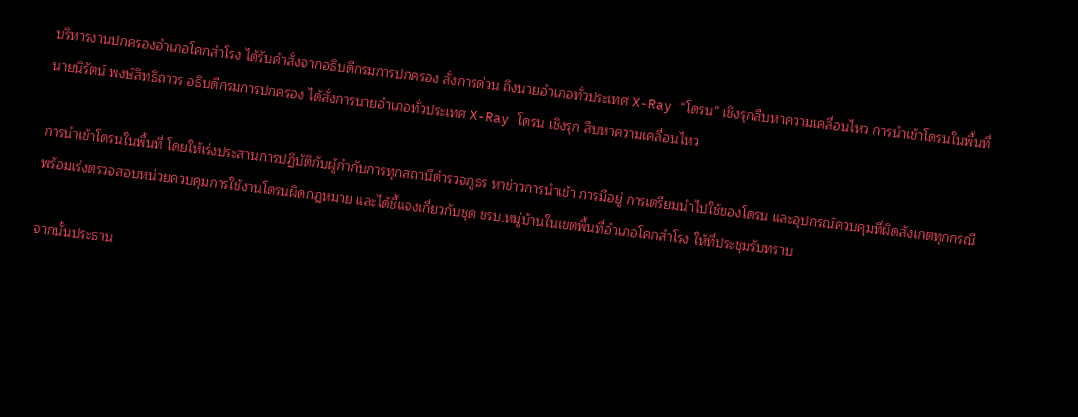บริหารงานปกครองอำเภอโคกสำโรง ได้รับคำสั่งจากอธิบดีกรมการปกครอง สั่งการด่วน ถึงนายอำเภอทั่วประเทศ X-Ray “โดรน” เชิงรุกสืบหาความเคลื่อนไหว การนำเข้าโดรนในพื้นที่ นายนิรัตน์ พงษ์สิทธิถาวร อธิบดีกรมการปกครอง ได้สั่งการนายอำเภอทั่วประเทศ X-Ray โดรน เชิงรุก สืบหาความเคลื่อนไหว

การนำเข้าโดรนในพื้นที่ โดยให้เร่งประสานการปฏิบัติกับผู้กำกับการทุกสถานีตำรวจภูธร หาข่าวการนำเข้า การมีอยู่ การเตรียมนำไปใช้ของโดรน และอุปกรณ์ควบคุมที่ผิดสังเกตทุกกรณี พร้อมเร่งตรวจสอบหน่วยควบคุมการใช้งานโดรนผิดกฎหมาย และได้ชี้แจงเกี่ยวกับชุด ชรบ.หมู่บ้านในเขตพื้นที่อำเภอโคกสำโรง ให้ที่ประชุมรับทราบ

จากนั้นประธาน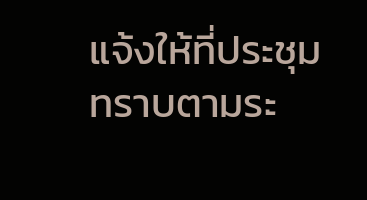แจ้งให้ที่ประชุมทราบตามระ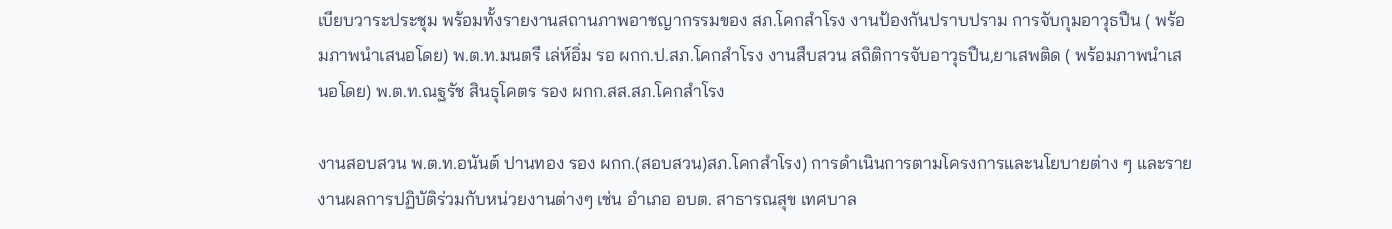เบียบวาระประชุม พร้อมทั้งรายงานสถานภาพอาชญากรรมของ สภ.โคกสำโรง งานป้องกันปราบปราม การจับกุมอาวุธปืน ( พร้อมภาพนำเสนอโดย) พ.ต.ท.มนตรี เล่ห์อิ่ม รอ ผกก.ป.สภ.โคกสำโรง งานสืบสวน สถิติการจับอาวุธปืน,ยาเสพติด ( พร้อมภาพนำเสนอโดย) พ.ต.ท.ณฐรัช สินธุโคตร รอง ผกก.สส.สภ.โคกสำโรง

งานสอบสวน พ.ต.ท.อนันต์ ปานทอง รอง ผกก.(สอบสวน)สภ.โคกสำโรง) การดำเนินการตามโครงการและนโยบายต่าง ๆ และรายงานผลการปฏิบัติร่วมกับหน่วยงานต่างๆ เช่น อำเภอ อบต. สาธารณสุข เทศบาล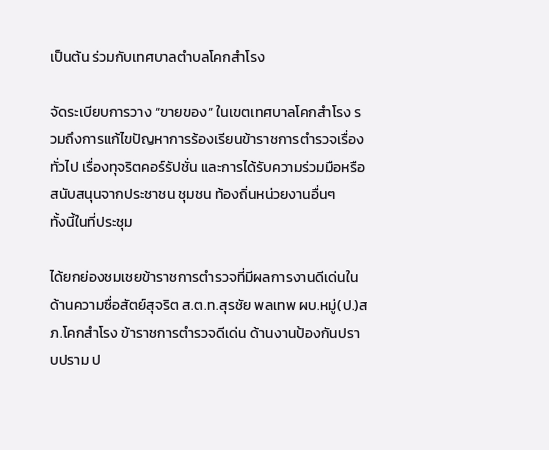เป็นต้น ร่วมกับเทศบาลตำบลโคกสำโรง

จัดระเบียบการวาง “ขายของ” ในเขตเทศบาลโคกสำโรง รวมถึงการแก้ไขปัญหาการร้องเรียนข้าราชการตำรวจเรื่องทั่วไป เรื่องทุจริตคอร์รัปชั่น และการได้รับความร่วมมือหรือสนับสนุนจากประชาชน ชุมชน ท้องถิ่นหน่วยงานอื่นๆ
ทั้งนี้ในที่ประชุม

ได้ยกย่องชมเชยข้าราชการตำรวจที่มีผลการงานดีเด่นในด้านความซื่อสัตย์สุจริต ส.ต.ท.สุรชัย พลเทพ ผบ.หมู่(ป.)สภ.โคกสำโรง ข้าราชการตำรวจดีเด่น ด้านงานป้องกันปราบปราม ป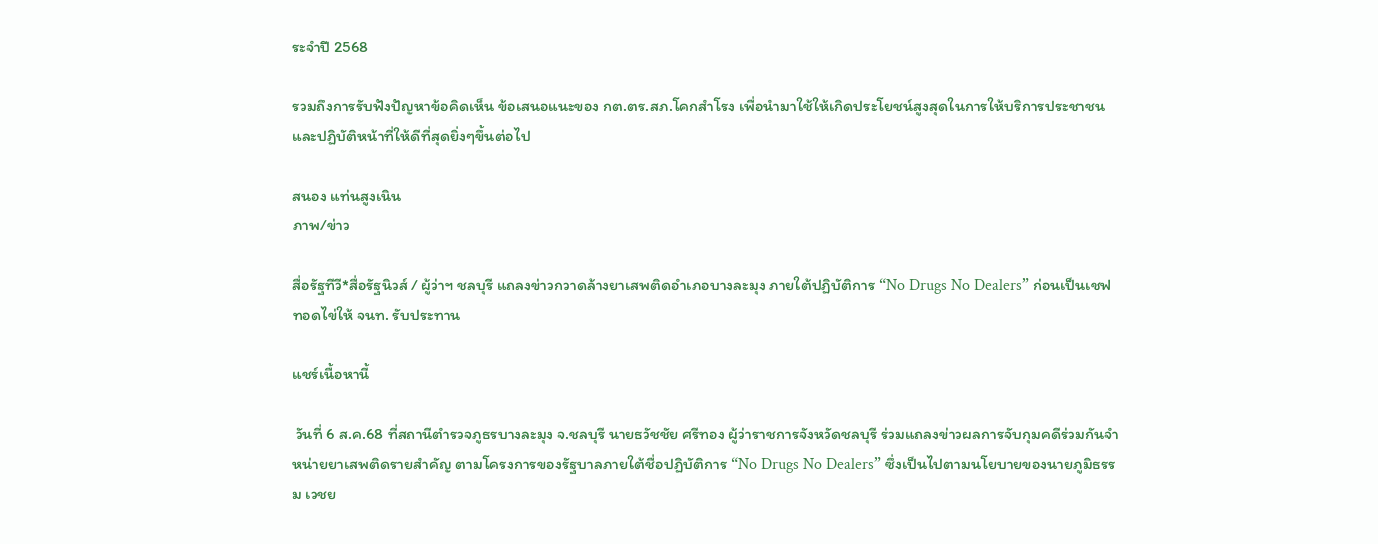ระจำปี 2568

รวมถึงการรับฟังปัญหาข้อคิดเห็น ข้อเสนอแนะของ กต.ตร.สภ.โคกสำโรง เพื่อนำมาใช้ให้เกิดประโยชน์สูงสุดในการให้บริการประชาชน และปฏิบัติหน้าที่ให้ดีที่สุดยิ่งๆขึ้นต่อไป

สนอง แท่นสูงเนิน
ภาพ/ข่าว

สื่อรัฐทีวี*สื่อรัฐนิวส์ / ผู้ว่าฯ ชลบุรี แถลงข่าวกวาดล้างยาเสพติดอำเภอบางละมุง ภายใต้ปฏิบัติการ “No Drugs No Dealers” ก่อนเป็นเชฟทอดไข่ให้ จนท. รับประทาน

แชร์เนื้อหานี้

 วันที่ 6 ส.ค.68 ที่สถานีตำรวจภูธรบางละมุง จ.ชลบุรี นายธวัชชัย ศรีทอง ผู้ว่าราชการจังหวัดชลบุรี ร่วมแถลงข่าวผลการจับกุมคดีร่วมกันจำหน่ายยาเสพติดรายสำคัญ ตามโครงการของรัฐบาลภายใต้ชื่อปฏิบัติการ “No Drugs No Dealers” ซึ่งเป็นไปตามนโยบายของนายภูมิธรรม เวชย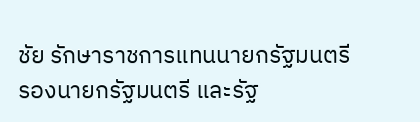ชัย รักษาราชการแทนนายกรัฐมนตรี รองนายกรัฐมนตรี และรัฐ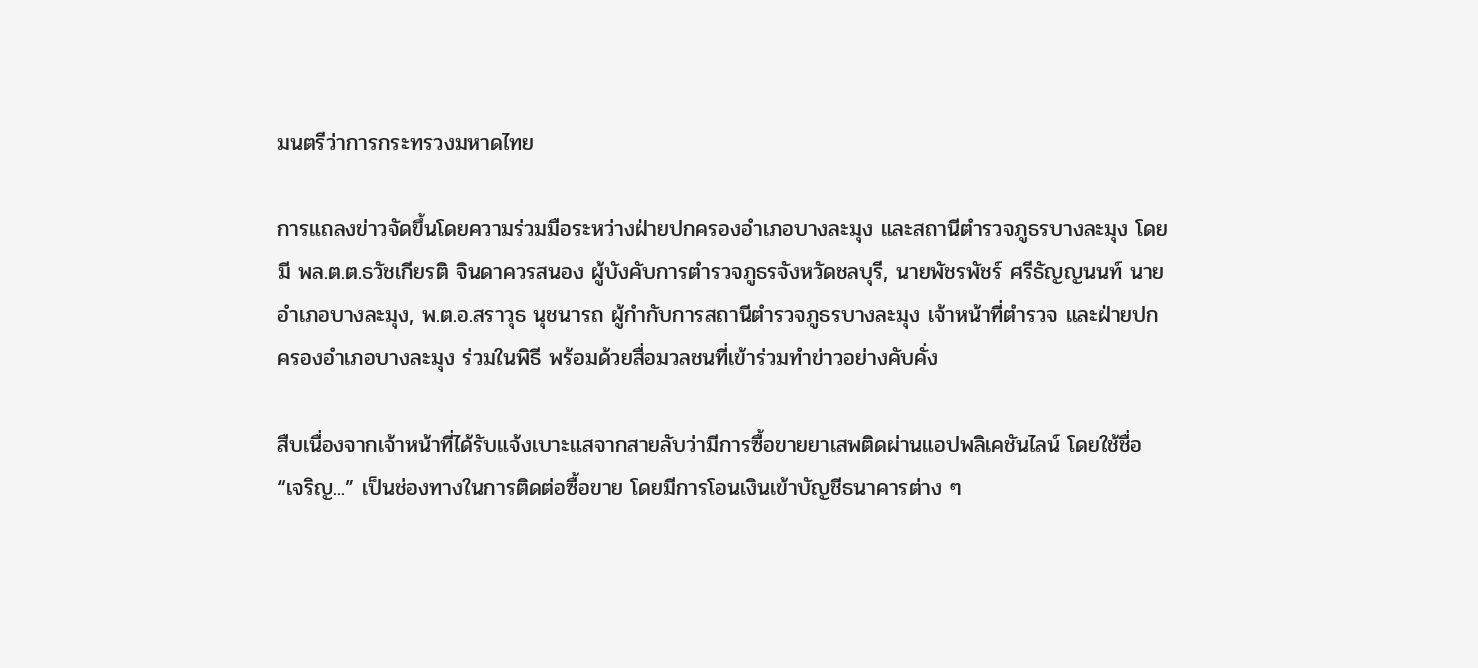มนตรีว่าการกระทรวงมหาดไทย

การแถลงข่าวจัดขึ้นโดยความร่วมมือระหว่างฝ่ายปกครองอำเภอบางละมุง และสถานีตำรวจภูธรบางละมุง โดยมี พล.ต.ต.ธวัชเกียรติ จินดาควรสนอง ผู้บังคับการตำรวจภูธรจังหวัดชลบุรี, นายพัชรพัชร์ ศรีธัญญนนท์ นายอำเภอบางละมุง, พ.ต.อ.สราวุธ นุชนารถ ผู้กำกับการสถานีตำรวจภูธรบางละมุง เจ้าหน้าที่ตำรวจ และฝ่ายปกครองอำเภอบางละมุง ร่วมในพิธี พร้อมด้วยสื่อมวลชนที่เข้าร่วมทำข่าวอย่างคับคั่ง

สืบเนื่องจากเจ้าหน้าที่ได้รับแจ้งเบาะแสจากสายลับว่ามีการซื้อขายยาเสพติดผ่านแอปพลิเคชันไลน์ โดยใช้ชื่อ “เจริญ...” เป็นช่องทางในการติดต่อซื้อขาย โดยมีการโอนเงินเข้าบัญชีธนาคารต่าง ๆ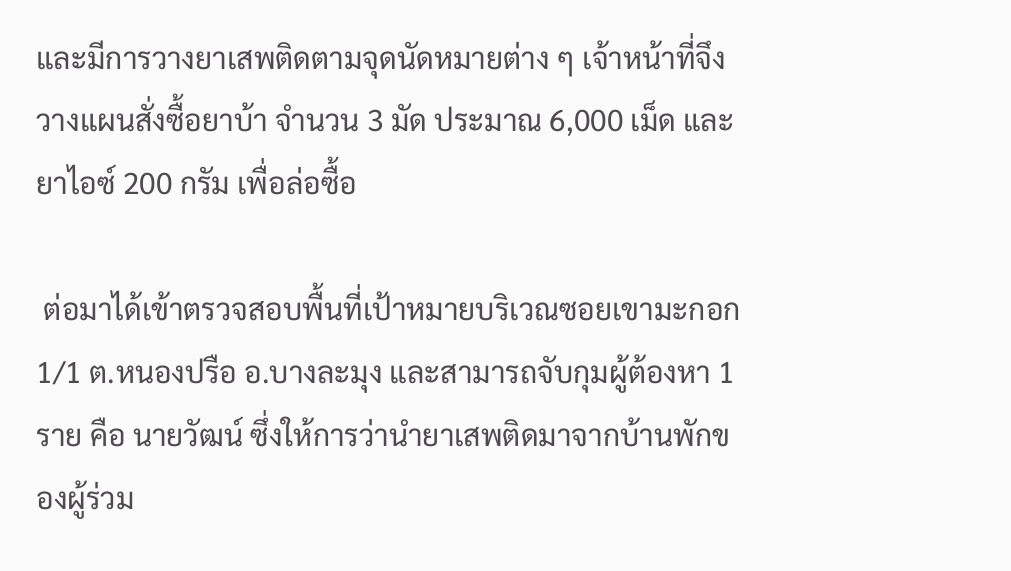และมีการวางยาเสพติดตามจุดนัดหมายต่าง ๆ เจ้าหน้าที่จึงวางแผนสั่งซื้อยาบ้า จำนวน 3 มัด ประมาณ 6,000 เม็ด และยาไอซ์ 200 กรัม เพื่อล่อซื้อ

 ต่อมาได้เข้าตรวจสอบพื้นที่เป้าหมายบริเวณซอยเขามะกอก 1/1 ต.หนองปรือ อ.บางละมุง และสามารถจับกุมผู้ต้องหา 1 ราย คือ นายวัฒน์ ซึ่งให้การว่านำยาเสพติดมาจากบ้านพักของผู้ร่วม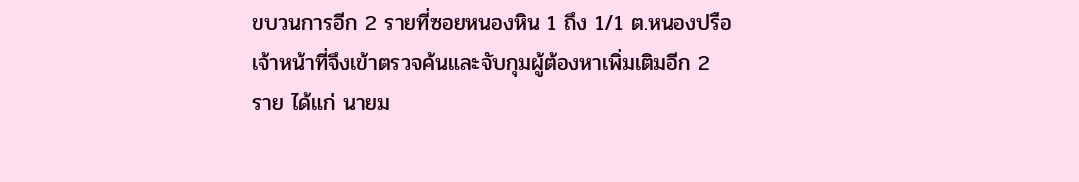ขบวนการอีก 2 รายที่ซอยหนองหิน 1 ถึง 1/1 ต.หนองปรือ เจ้าหน้าที่จึงเข้าตรวจค้นและจับกุมผู้ต้องหาเพิ่มเติมอีก 2 ราย ได้แก่ นายม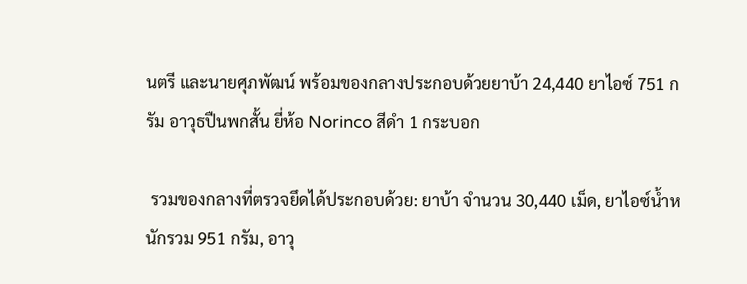นตรี และนายศุภพัฒน์ พร้อมของกลางประกอบด้วยยาบ้า 24,440 ยาไอซ์ 751 กรัม อาวุธปืนพกสั้น ยี่ห้อ Norinco สีดำ 1 กระบอก

 รวมของกลางที่ตรวจยึดได้ประกอบด้วย: ยาบ้า จำนวน 30,440 เม็ด, ยาไอซ์น้ำหนักรวม 951 กรัม, อาวุ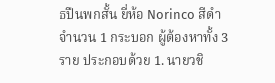ธปืนพกสั้น ยี่ห้อ Norinco สีดำ จำนวน 1 กระบอก ผู้ต้องหาทั้ง 3 ราย ประกอบด้วย 1. นายวชิ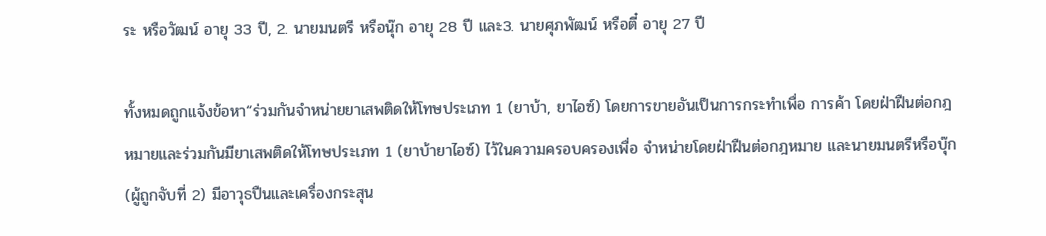ระ หรือวัฒน์ อายุ 33 ปี, 2. นายมนตรี หรือนุ๊ก อายุ 28 ปี และ3. นายศุภพัฒน์ หรือตี๋ อายุ 27 ปี

ทั้งหมดถูกแจ้งข้อหา“ร่วมกันจำหน่ายยาเสพติดให้โทษประเภท 1 (ยาบ้า, ยาไอซ์) โดยการขายอันเป็นการกระทำเพื่อ การค้า โดยฝ่าฝืนต่อกฎหมายและร่วมกันมียาเสพติดให้โทษประเภท 1 (ยาบ้ายาไอซ์) ไว้ในความครอบครองเพื่อ จำหน่ายโดยฝ่าฝืนต่อกฎหมาย และนายมนตรีหรือบุ๊ก (ผู้ถูกจับที่ 2) มีอาวุธปืนและเครื่องกระสุน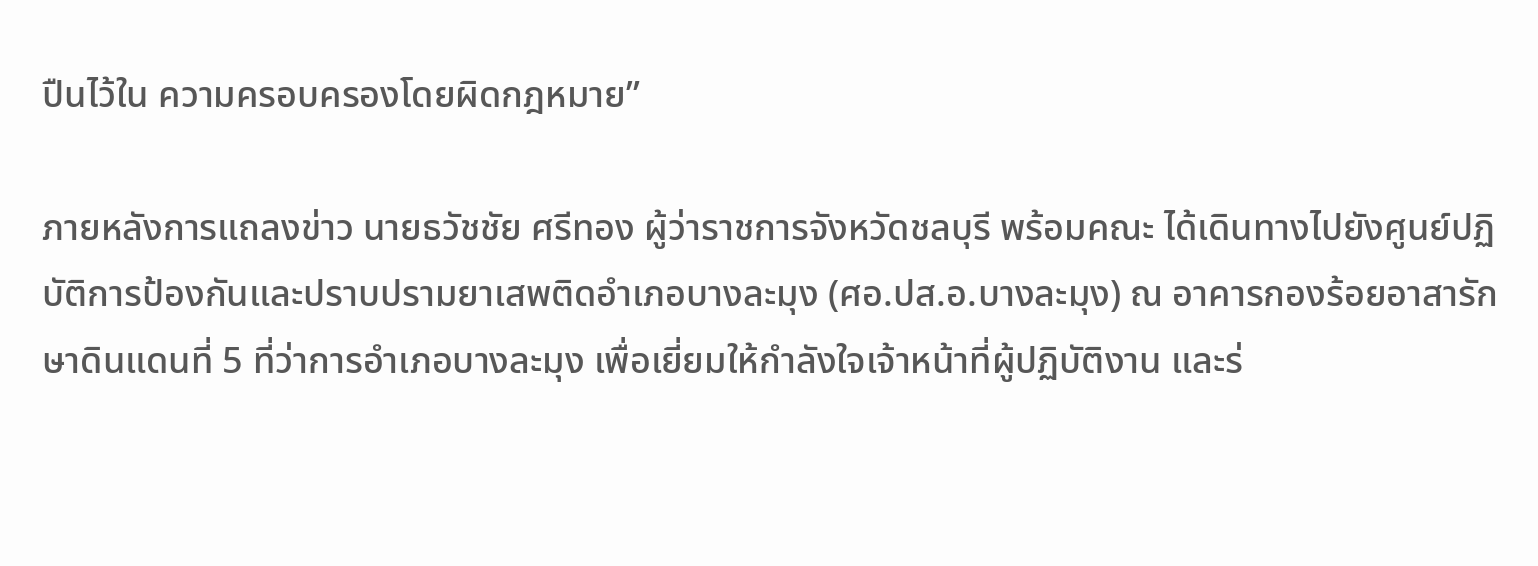ปืนไว้ใน ความครอบครองโดยผิดกฎหมาย”

ภายหลังการแถลงข่าว นายธวัชชัย ศรีทอง ผู้ว่าราชการจังหวัดชลบุรี พร้อมคณะ ได้เดินทางไปยังศูนย์ปฏิบัติการป้องกันและปราบปรามยาเสพติดอำเภอบางละมุง (ศอ.ปส.อ.บางละมุง) ณ อาคารกองร้อยอาสารักษาดินแดนที่ 5 ที่ว่าการอำเภอบางละมุง เพื่อเยี่ยมให้กำลังใจเจ้าหน้าที่ผู้ปฏิบัติงาน และร่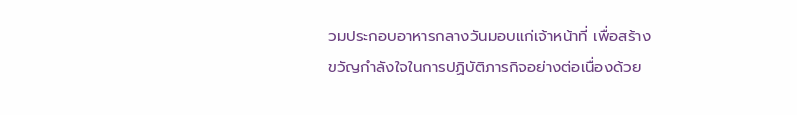วมประกอบอาหารกลางวันมอบแก่เจ้าหน้าที่ เพื่อสร้างขวัญกำลังใจในการปฏิบัติภารกิจอย่างต่อเนื่องด้วย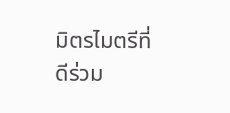มิตรไมตรีที่ดีร่วม